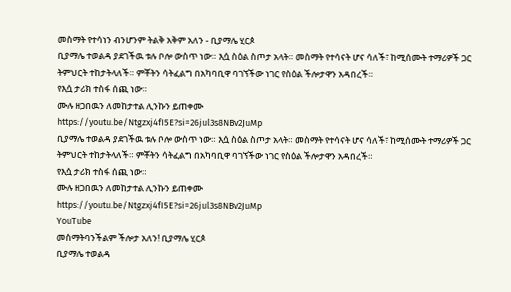መስማት የተሳነን ብንሆንም ትልቅ አቅም አለን - ቢያማሌ ሂርጶ
ቢያማሌ ተወልዳ ያደገችዉ ቱሉ ቦሎ ውስጥ ነው። እሷ ስዕል ስጦታ አላት። መስማት የተሳናት ሆና ሳለች፣ ከሚሰሙት ተማሪዎች ጋር ትምህርት ተከታትላለች። ምቾትን ሳትፈልግ በአካባቢዋ ባገኘችው ነገር የስዕል ችሎታዋን አዳበረች።
የእሷ ታሪክ ተስፋ ሰጪ ነው።
ሙሉ ዘጋበዉን ለመከታተል ሊንኩን ይጠቀሙ
https://youtu.be/Ntgzxj4fI5E?si=26jul3s8NBv2JuMp
ቢያማሌ ተወልዳ ያደገችዉ ቱሉ ቦሎ ውስጥ ነው። እሷ ስዕል ስጦታ አላት። መስማት የተሳናት ሆና ሳለች፣ ከሚሰሙት ተማሪዎች ጋር ትምህርት ተከታትላለች። ምቾትን ሳትፈልግ በአካባቢዋ ባገኘችው ነገር የስዕል ችሎታዋን አዳበረች።
የእሷ ታሪክ ተስፋ ሰጪ ነው።
ሙሉ ዘጋበዉን ለመከታተል ሊንኩን ይጠቀሙ
https://youtu.be/Ntgzxj4fI5E?si=26jul3s8NBv2JuMp
YouTube
መስማትባንችልም ችሎታ አለን! ቢያማሌ ሂርጶ
ቢያማሌ ተወልዳ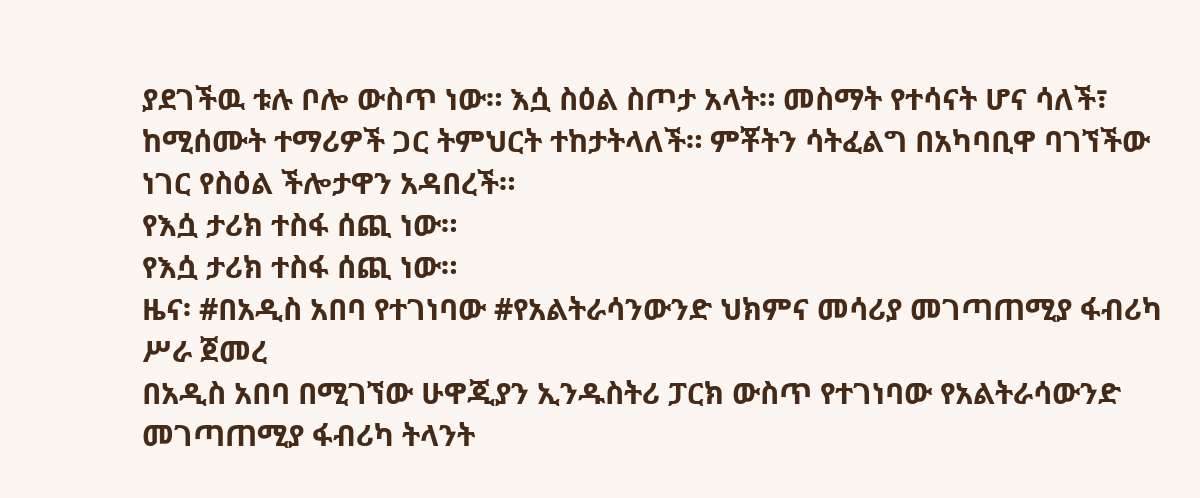ያደገችዉ ቱሉ ቦሎ ውስጥ ነው። እሷ ስዕል ስጦታ አላት። መስማት የተሳናት ሆና ሳለች፣ ከሚሰሙት ተማሪዎች ጋር ትምህርት ተከታትላለች። ምቾትን ሳትፈልግ በአካባቢዋ ባገኘችው ነገር የስዕል ችሎታዋን አዳበረች።
የእሷ ታሪክ ተስፋ ሰጪ ነው።
የእሷ ታሪክ ተስፋ ሰጪ ነው።
ዜና፡ #በአዲስ አበባ የተገነባው #የአልትራሳንውንድ ህክምና መሳሪያ መገጣጠሚያ ፋብሪካ ሥራ ጀመረ
በአዲስ አበባ በሚገኘው ሁዋጂያን ኢንዱስትሪ ፓርክ ውስጥ የተገነባው የአልትራሳውንድ መገጣጠሚያ ፋብሪካ ትላንት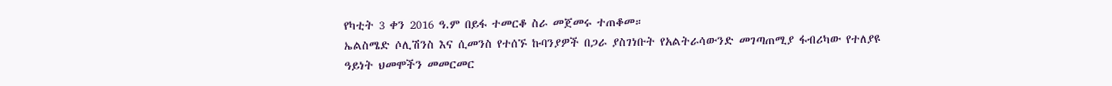የካቲት 3 ቀን 2016 ዓ.ም በይፋ ተመርቆ ስራ መጀመሩ ተጠቆመ።
ኤልስሜድ ሶሊሽንስ እና ሲመንስ የተሰኙ ኩባንያዎች በጋራ ያስገነቡት የአልትራሳውንድ መገጣጠሚያ ፋብሪካው የተለያዩ ዓይነት ህመሞችን መመርመር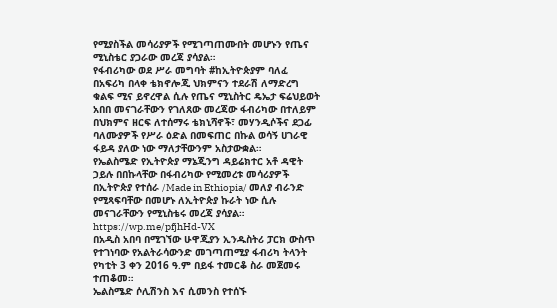የሚያስችል መሳሪያዎች የሚገጣጠሙበት መሆኑን የጤና ሚኒስቴር ያጋራው መረጃ ያሳያል።
የፋብሪካው ወደ ሥራ መግባት #ከኢትዮጵያም ባለፈ በአፍሪካ በላቀ ቴክኖሎጂ ህክምናን ተደራሽ ለማድረግ ቁልፍ ሚና ይኖረዋል ሲሉ የጤና ሚኒስትር ዴኤታ ፍሬህይወት አበበ መናገራቸውን የገለጸው መረጃው ፋብሪካው በተለይም በህክምና ዘርፍ ለተሰማሩ ቴክኒሻኖች፣ መሃንዲሶችና ደጋፊ ባለሙያዎች የሥራ ዕድል በመፍጠር በኩል ወሳኝ ሀገራዊ ፋይዳ ያለው ነው ማለታቸውንም አስታውቋል።
የኤልስሜድ የኢትዮጵያ ማኔጂንግ ዳይሬክተር አቶ ዳዊት ኃይሉ በበኩላቸው በፋብሪካው የሚመረቱ መሳሪያዎች በኢትዮጵያ የተሰራ /Made in Ethiopia/ መለያ ብራንድ የሚጻፍባቸው በመሆኑ ለኢትዮጵያ ኩራት ነው ሲሉ መናገራቸውን የሚኒስቴሩ መረጃ ያሳያል።
https://wp.me/pfjhHd-VX
በአዲስ አበባ በሚገኘው ሁዋጂያን ኢንዱስትሪ ፓርክ ውስጥ የተገነባው የአልትራሳውንድ መገጣጠሚያ ፋብሪካ ትላንት የካቲት 3 ቀን 2016 ዓ.ም በይፋ ተመርቆ ስራ መጀመሩ ተጠቆመ።
ኤልስሜድ ሶሊሽንስ እና ሲመንስ የተሰኙ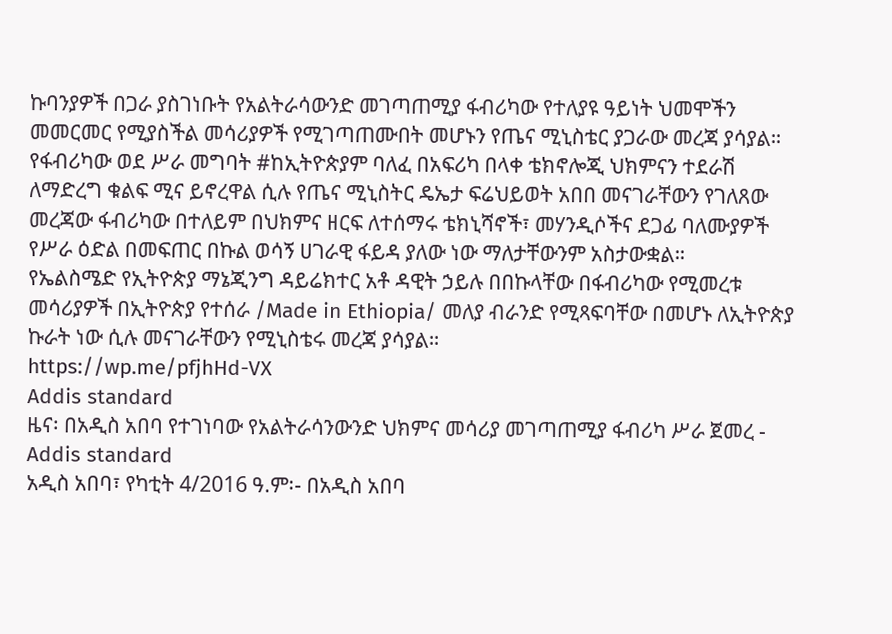ኩባንያዎች በጋራ ያስገነቡት የአልትራሳውንድ መገጣጠሚያ ፋብሪካው የተለያዩ ዓይነት ህመሞችን መመርመር የሚያስችል መሳሪያዎች የሚገጣጠሙበት መሆኑን የጤና ሚኒስቴር ያጋራው መረጃ ያሳያል።
የፋብሪካው ወደ ሥራ መግባት #ከኢትዮጵያም ባለፈ በአፍሪካ በላቀ ቴክኖሎጂ ህክምናን ተደራሽ ለማድረግ ቁልፍ ሚና ይኖረዋል ሲሉ የጤና ሚኒስትር ዴኤታ ፍሬህይወት አበበ መናገራቸውን የገለጸው መረጃው ፋብሪካው በተለይም በህክምና ዘርፍ ለተሰማሩ ቴክኒሻኖች፣ መሃንዲሶችና ደጋፊ ባለሙያዎች የሥራ ዕድል በመፍጠር በኩል ወሳኝ ሀገራዊ ፋይዳ ያለው ነው ማለታቸውንም አስታውቋል።
የኤልስሜድ የኢትዮጵያ ማኔጂንግ ዳይሬክተር አቶ ዳዊት ኃይሉ በበኩላቸው በፋብሪካው የሚመረቱ መሳሪያዎች በኢትዮጵያ የተሰራ /Made in Ethiopia/ መለያ ብራንድ የሚጻፍባቸው በመሆኑ ለኢትዮጵያ ኩራት ነው ሲሉ መናገራቸውን የሚኒስቴሩ መረጃ ያሳያል።
https://wp.me/pfjhHd-VX
Addis standard
ዜና፡ በአዲስ አበባ የተገነባው የአልትራሳንውንድ ህክምና መሳሪያ መገጣጠሚያ ፋብሪካ ሥራ ጀመረ - Addis standard
አዲስ አበባ፣ የካቲት 4/2016 ዓ.ም፡- በአዲስ አበባ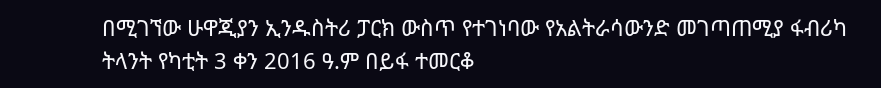በሚገኘው ሁዋጂያን ኢንዱስትሪ ፓርክ ውስጥ የተገነባው የአልትራሳውንድ መገጣጠሚያ ፋብሪካ ትላንት የካቲት 3 ቀን 2016 ዓ.ም በይፋ ተመርቆ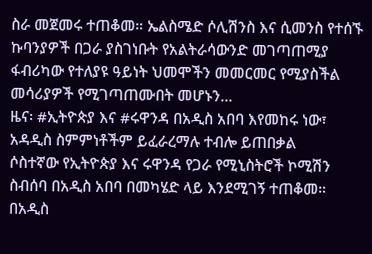ስራ መጀመሩ ተጠቆመ። ኤልስሜድ ሶሊሽንስ እና ሲመንስ የተሰኙ ኩባንያዎች በጋራ ያስገነቡት የአልትራሳውንድ መገጣጠሚያ ፋብሪካው የተለያዩ ዓይነት ህመሞችን መመርመር የሚያስችል መሳሪያዎች የሚገጣጠሙበት መሆኑን…
ዜና፡ #ኢትዮጵያ እና #ሩዋንዳ በአዲስ አበባ እየመከሩ ነው፣ አዳዲስ ስምምነቶችም ይፈራረማሉ ተብሎ ይጠበቃል
ሶስተኛው የኢትዮጵያ እና ሩዋንዳ የጋራ የሚኒስትሮች ኮሚሽን ስብሰባ በአዲስ አበባ በመካሄድ ላይ እንደሚገኝ ተጠቆመ።
በአዲስ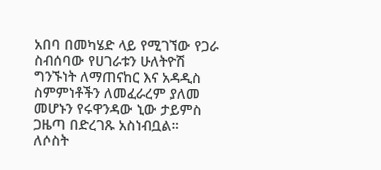አበባ በመካሄድ ላይ የሚገኘው የጋራ ስብሰባው የሀገራቱን ሁለትዮሽ ግንኙነት ለማጠናከር እና አዳዲስ ስምምነቶችን ለመፈራረም ያለመ መሆኑን የሩዋንዳው ኒው ታይምስ ጋዜጣ በድረገጹ አስነብቧል።
ለሶስት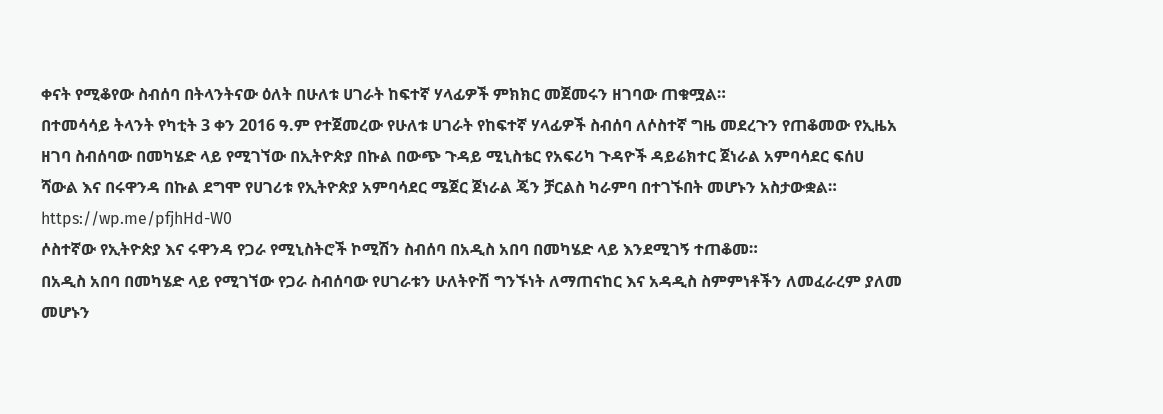ቀናት የሚቆየው ስብሰባ በትላንትናው ዕለት በሁለቱ ሀገራት ከፍተኛ ሃላፊዎች ምክክር መጀመሩን ዘገባው ጠቁሟል።
በተመሳሳይ ትላንት የካቲት 3 ቀን 2016 ዓ.ም የተጀመረው የሁለቱ ሀገራት የከፍተኛ ሃላፊዎች ስብሰባ ለሶስተኛ ግዜ መደረጉን የጠቆመው የኢዜአ ዘገባ ስብሰባው በመካሄድ ላይ የሚገኘው በኢትዮጵያ በኩል በውጭ ጉዳይ ሚኒስቴር የአፍሪካ ጉዳዮች ዳይሬክተር ጀነራል አምባሳደር ፍሰሀ ሻውል እና በሩዋንዳ በኩል ደግሞ የሀገሪቱ የኢትዮጵያ አምባሳደር ሜጀር ጀነራል ጄን ቻርልስ ካራምባ በተገኙበት መሆኑን አስታውቋል።
https://wp.me/pfjhHd-W0
ሶስተኛው የኢትዮጵያ እና ሩዋንዳ የጋራ የሚኒስትሮች ኮሚሽን ስብሰባ በአዲስ አበባ በመካሄድ ላይ እንደሚገኝ ተጠቆመ።
በአዲስ አበባ በመካሄድ ላይ የሚገኘው የጋራ ስብሰባው የሀገራቱን ሁለትዮሽ ግንኙነት ለማጠናከር እና አዳዲስ ስምምነቶችን ለመፈራረም ያለመ መሆኑን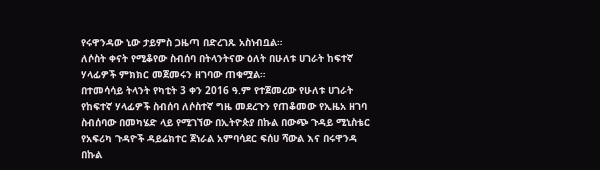የሩዋንዳው ኒው ታይምስ ጋዜጣ በድረገጹ አስነብቧል።
ለሶስት ቀናት የሚቆየው ስብሰባ በትላንትናው ዕለት በሁለቱ ሀገራት ከፍተኛ ሃላፊዎች ምክክር መጀመሩን ዘገባው ጠቁሟል።
በተመሳሳይ ትላንት የካቲት 3 ቀን 2016 ዓ.ም የተጀመረው የሁለቱ ሀገራት የከፍተኛ ሃላፊዎች ስብሰባ ለሶስተኛ ግዜ መደረጉን የጠቆመው የኢዜአ ዘገባ ስብሰባው በመካሄድ ላይ የሚገኘው በኢትዮጵያ በኩል በውጭ ጉዳይ ሚኒስቴር የአፍሪካ ጉዳዮች ዳይሬክተር ጀነራል አምባሳደር ፍሰሀ ሻውል እና በሩዋንዳ በኩል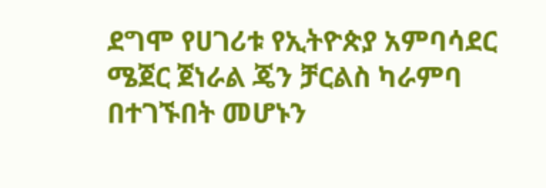ደግሞ የሀገሪቱ የኢትዮጵያ አምባሳደር ሜጀር ጀነራል ጄን ቻርልስ ካራምባ በተገኙበት መሆኑን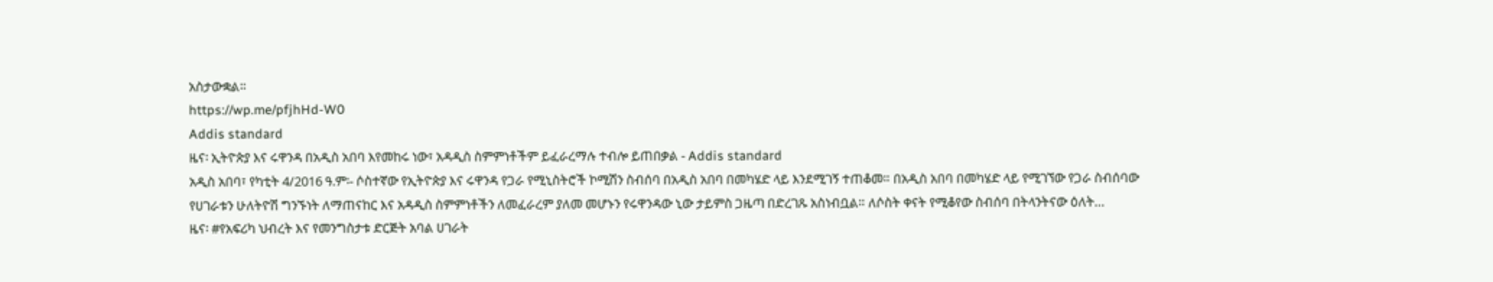አስታውቋል።
https://wp.me/pfjhHd-W0
Addis standard
ዜና፡ ኢትዮጵያ እና ሩዋንዳ በአዲስ አበባ እየመከሩ ነው፣ አዳዲስ ስምምነቶችም ይፈራረማሉ ተብሎ ይጠበቃል - Addis standard
አዲስ አበባ፣ የካቲት 4/2016 ዓ.ም፡- ሶስተኛው የኢትዮጵያ እና ሩዋንዳ የጋራ የሚኒስትሮች ኮሚሽን ስብሰባ በአዲስ አበባ በመካሄድ ላይ እንደሚገኝ ተጠቆመ። በአዲስ አበባ በመካሄድ ላይ የሚገኘው የጋራ ስብሰባው የሀገራቱን ሁለትዮሽ ግንኙነት ለማጠናከር እና አዳዲስ ስምምነቶችን ለመፈራረም ያለመ መሆኑን የሩዋንዳው ኒው ታይምስ ጋዜጣ በድረገጹ አስነብቧል። ለሶስት ቀናት የሚቆየው ስብሰባ በትላንትናው ዕለት…
ዜና፡ #የአፍሪካ ህብረት እና የመንግስታቱ ድርጅት አባል ሀገራት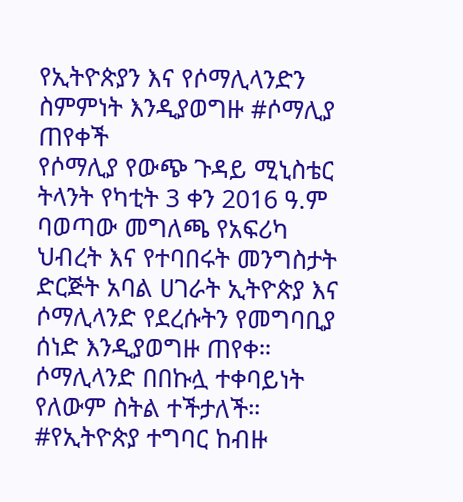የኢትዮጵያን እና የሶማሊላንድን ስምምነት እንዲያወግዙ #ሶማሊያ ጠየቀች
የሶማሊያ የውጭ ጉዳይ ሚኒስቴር ትላንት የካቲት 3 ቀን 2016 ዓ.ም ባወጣው መግለጫ የአፍሪካ ህብረት እና የተባበሩት መንግስታት ድርጅት አባል ሀገራት ኢትዮጵያ እና ሶማሊላንድ የደረሱትን የመግባቢያ ሰነድ እንዲያወግዙ ጠየቀ። ሶማሊላንድ በበኩሏ ተቀባይነት የለውም ስትል ተችታለች።
#የኢትዮጵያ ተግባር ከብዙ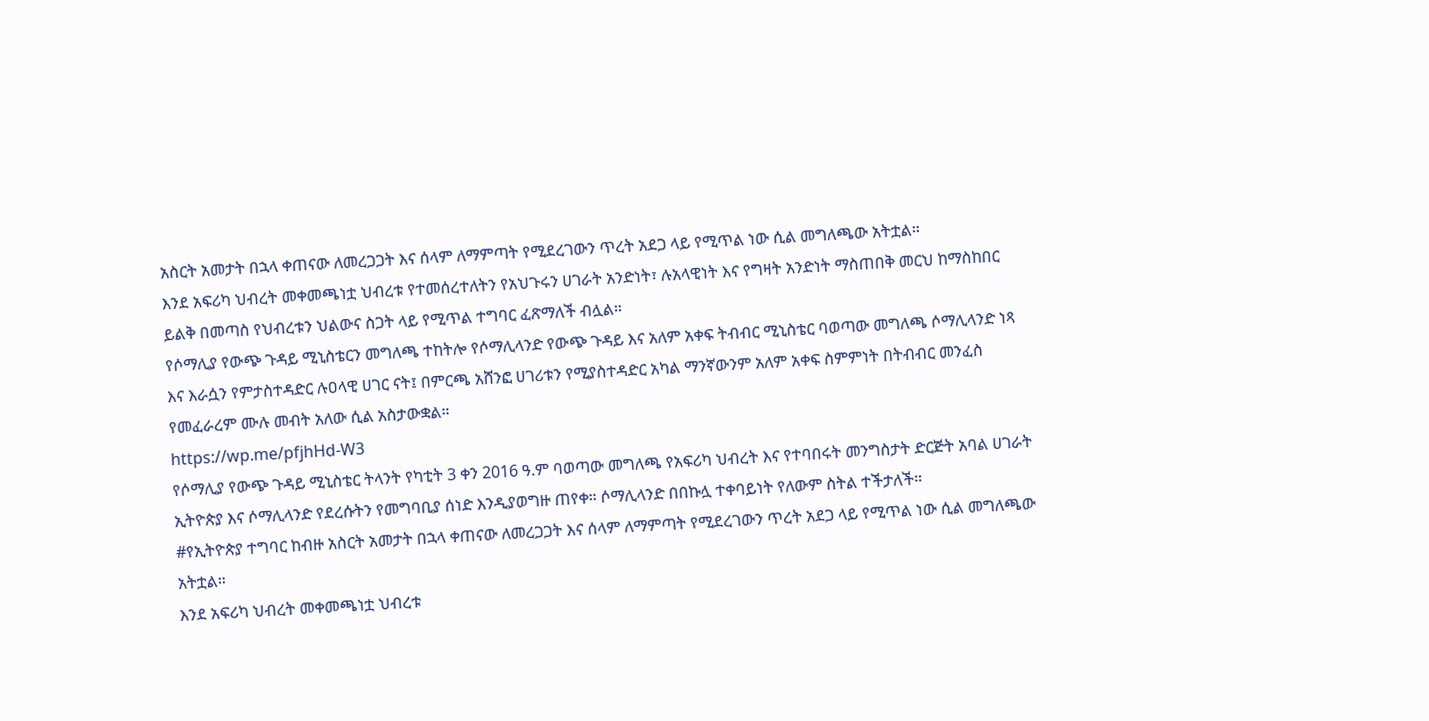አስርት አመታት በኋላ ቀጠናው ለመረጋጋት እና ሰላም ለማምጣት የሚደረገውን ጥረት አደጋ ላይ የሚጥል ነው ሲል መግለጫው አትቷል።
እንደ አፍሪካ ህብረት መቀመጫነቷ ህብረቱ የተመሰረተለትን የአህጉሩን ሀገራት አንድነት፣ ሉአላዊነት እና የግዛት አንድነት ማስጠበቅ መርህ ከማስከበር ይልቅ በመጣስ የህብረቱን ህልውና ስጋት ላይ የሚጥል ተግባር ፈጽማለች ብሏል።
የሶማሊያ የውጭ ጉዳይ ሚኒስቴርን መግለጫ ተከትሎ የሶማሊላንድ የውጭ ጉዳይ እና አለም አቀፍ ትብብር ሚኒስቴር ባወጣው መግለጫ ሶማሊላንድ ነጻ እና እራሷን የምታስተዳድር ሉዐላዊ ሀገር ናት፤ በምርጫ አሸንፎ ሀገሪቱን የሚያስተዳድር አካል ማንኛውንም አለም አቀፍ ስምምነት በትብብር መንፈስ የመፈራረም ሙሉ መብት አለው ሲል አስታውቋል።
https://wp.me/pfjhHd-W3
የሶማሊያ የውጭ ጉዳይ ሚኒስቴር ትላንት የካቲት 3 ቀን 2016 ዓ.ም ባወጣው መግለጫ የአፍሪካ ህብረት እና የተባበሩት መንግስታት ድርጅት አባል ሀገራት ኢትዮጵያ እና ሶማሊላንድ የደረሱትን የመግባቢያ ሰነድ እንዲያወግዙ ጠየቀ። ሶማሊላንድ በበኩሏ ተቀባይነት የለውም ስትል ተችታለች።
#የኢትዮጵያ ተግባር ከብዙ አስርት አመታት በኋላ ቀጠናው ለመረጋጋት እና ሰላም ለማምጣት የሚደረገውን ጥረት አደጋ ላይ የሚጥል ነው ሲል መግለጫው አትቷል።
እንደ አፍሪካ ህብረት መቀመጫነቷ ህብረቱ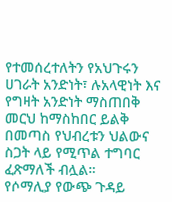የተመሰረተለትን የአህጉሩን ሀገራት አንድነት፣ ሉአላዊነት እና የግዛት አንድነት ማስጠበቅ መርህ ከማስከበር ይልቅ በመጣስ የህብረቱን ህልውና ስጋት ላይ የሚጥል ተግባር ፈጽማለች ብሏል።
የሶማሊያ የውጭ ጉዳይ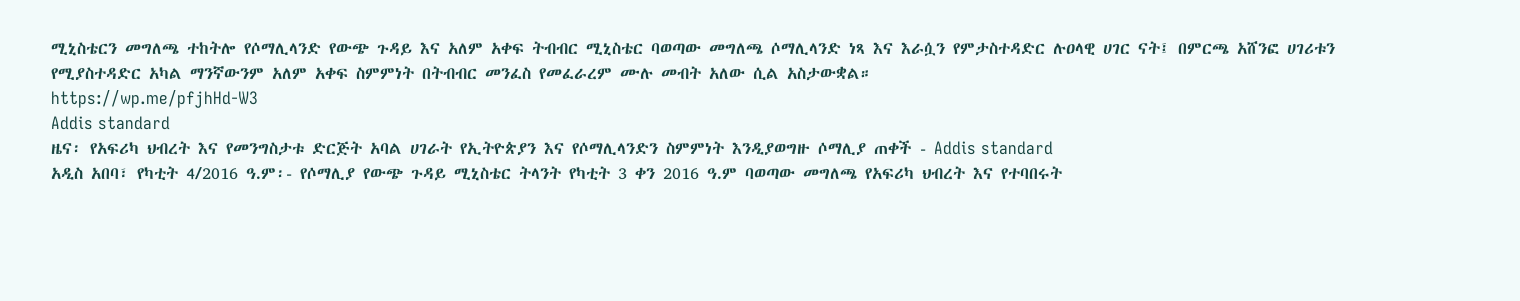ሚኒስቴርን መግለጫ ተከትሎ የሶማሊላንድ የውጭ ጉዳይ እና አለም አቀፍ ትብብር ሚኒስቴር ባወጣው መግለጫ ሶማሊላንድ ነጻ እና እራሷን የምታስተዳድር ሉዐላዊ ሀገር ናት፤ በምርጫ አሸንፎ ሀገሪቱን የሚያስተዳድር አካል ማንኛውንም አለም አቀፍ ስምምነት በትብብር መንፈስ የመፈራረም ሙሉ መብት አለው ሲል አስታውቋል።
https://wp.me/pfjhHd-W3
Addis standard
ዜና፡ የአፍሪካ ህብረት እና የመንግስታቱ ድርጅት አባል ሀገራት የኢትዮጵያን እና የሶማሊላንድን ስምምነት እንዲያወግዙ ሶማሊያ ጠቀች - Addis standard
አዲስ አበባ፣ የካቲት 4/2016 ዓ.ም፡- የሶማሊያ የውጭ ጉዳይ ሚኒስቴር ትላንት የካቲት 3 ቀን 2016 ዓ.ም ባወጣው መግለጫ የአፍሪካ ህብረት እና የተባበሩት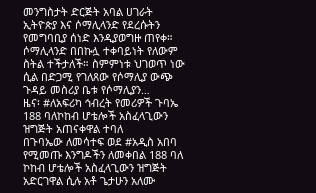መንግስታት ድርጅት አባል ሀገራት ኢትዮጵያ እና ሶማሊላንድ የደረሱትን የመግባቢያ ሰነድ እንዲያወግዙ ጠየቀ። ሶማሊላንድ በበኩሏ ተቀባይነት የለውም ስትል ተችታለች። ስምምነቱ ህገወጥ ነው ሲል በድጋሚ የገለጸው የሶማሊያ ውጭ ጉዳይ መስሪያ ቤቱ የሶማሊያን…
ዜና፡ #ለአፍሪካ ኅብረት የመሪዎች ጉባኤ 188 ባለኮከብ ሆቴሎች አስፈላጊውን ዝግጅት አጠናቀዋል ተባለ
በጉባኤው ለመሳተፍ ወደ #አዲስ አበባ የሚመጡ እንግዶችን ለመቀበል 188 ባለ ኮከብ ሆቴሎች አስፈላጊውን ዝግጅት አድርገዋል ሲሉ አቶ ጌታሁን አለሙ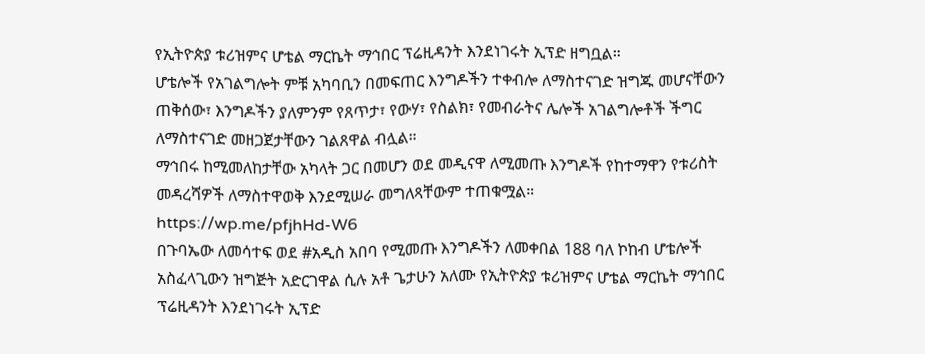የኢትዮጵያ ቱሪዝምና ሆቴል ማርኬት ማኅበር ፕሬዚዳንት እንደነገሩት ኢፕድ ዘግቧል።
ሆቴሎች የአገልግሎት ምቹ አካባቢን በመፍጠር እንግዶችን ተቀብሎ ለማስተናገድ ዝግጁ መሆናቸውን ጠቅሰው፣ እንግዶችን ያለምንም የጸጥታ፣ የውሃ፣ የስልክ፣ የመብራትና ሌሎች አገልግሎቶች ችግር ለማስተናገድ መዘጋጀታቸውን ገልጸዋል ብሏል።
ማኅበሩ ከሚመለከታቸው አካላት ጋር በመሆን ወደ መዲናዋ ለሚመጡ እንግዶች የከተማዋን የቱሪስት መዳረሻዎች ለማስተዋወቅ እንደሚሠራ መግለጻቸውም ተጠቁሟል።
https://wp.me/pfjhHd-W6
በጉባኤው ለመሳተፍ ወደ #አዲስ አበባ የሚመጡ እንግዶችን ለመቀበል 188 ባለ ኮከብ ሆቴሎች አስፈላጊውን ዝግጅት አድርገዋል ሲሉ አቶ ጌታሁን አለሙ የኢትዮጵያ ቱሪዝምና ሆቴል ማርኬት ማኅበር ፕሬዚዳንት እንደነገሩት ኢፕድ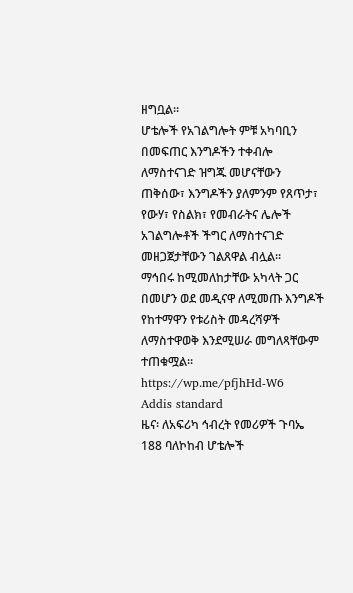ዘግቧል።
ሆቴሎች የአገልግሎት ምቹ አካባቢን በመፍጠር እንግዶችን ተቀብሎ ለማስተናገድ ዝግጁ መሆናቸውን ጠቅሰው፣ እንግዶችን ያለምንም የጸጥታ፣ የውሃ፣ የስልክ፣ የመብራትና ሌሎች አገልግሎቶች ችግር ለማስተናገድ መዘጋጀታቸውን ገልጸዋል ብሏል።
ማኅበሩ ከሚመለከታቸው አካላት ጋር በመሆን ወደ መዲናዋ ለሚመጡ እንግዶች የከተማዋን የቱሪስት መዳረሻዎች ለማስተዋወቅ እንደሚሠራ መግለጻቸውም ተጠቁሟል።
https://wp.me/pfjhHd-W6
Addis standard
ዜና፡ ለአፍሪካ ኅብረት የመሪዎች ጉባኤ 188 ባለኮከብ ሆቴሎች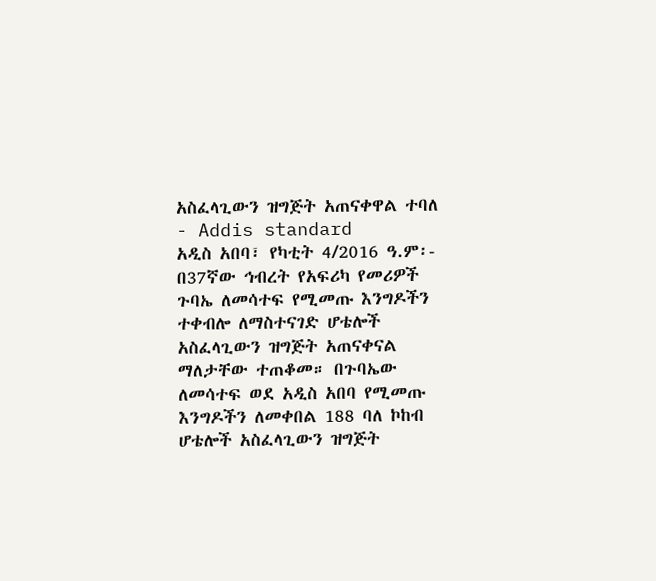አስፈላጊውን ዝግጅት አጠናቀዋል ተባለ - Addis standard
አዲስ አበባ፣ የካቲት 4/2016 ዓ.ም፡- በ37ኛው ኅብረት የአፍሪካ የመሪዎች ጉባኤ ለመሳተፍ የሚመጡ እንግዶችን ተቀብሎ ለማስተናገድ ሆቴሎች አስፈላጊውን ዝግጅት አጠናቀናል ማለታቸው ተጠቆመ። በጉባኤው ለመሳተፍ ወደ አዲስ አበባ የሚመጡ እንግዶችን ለመቀበል 188 ባለ ኮከብ ሆቴሎች አስፈላጊውን ዝግጅት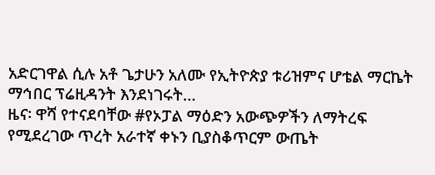አድርገዋል ሲሉ አቶ ጌታሁን አለሙ የኢትዮጵያ ቱሪዝምና ሆቴል ማርኬት ማኅበር ፕሬዚዳንት እንደነገሩት…
ዜና፡ ዋሻ የተናደባቸው #የኦፓል ማዕድን አውጭዎችን ለማትረፍ የሚደረገው ጥረት አራተኛ ቀኑን ቢያስቆጥርም ውጤት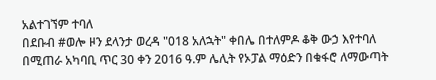አልተገኘም ተባለ
በደቡብ #ወሎ ዞን ደላንታ ወረዳ "018 አለኋት" ቀበሌ በተለምዶ ቆቅ ውኃ እየተባለ በሚጠራ አካባቢ ጥር 30 ቀን 2016 ዓ.ም ሌሊት የኦፓል ማዕድን በቁፋሮ ለማውጣት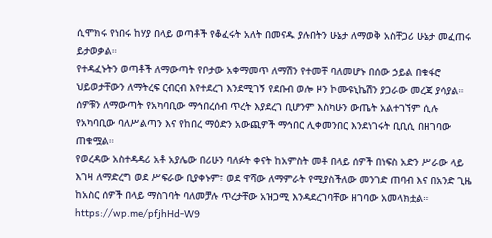ሲሞክሩ የነበሩ ከሃያ በላይ ወጣቶች የቆፈሩት አለት በመናዱ ያሉበትን ሁኔታ ለማወቅ አስቸጋሪ ሁኔታ መፈጠሩ ይታወቃል።
የተዳፈኑትን ወጣቶች ለማውጣት የቦታው አቀማመጥ ለማሽን የተመቸ ባለመሆኑ በሰው ኃይል በቁፋሮ ህይወታቸውን ለማትረፍ ርብርብ እየተደረገ እንደሚገኝ የደቡብ ወሎ ዞን ኮሙዩኒኬሽን ያጋራው መረጃ ያሳያል።
ሰዎቹን ለማውጣት የአካባቢው ማኅበረሰብ ጥረት እያደረገ ቢሆንም እስካሁን ውጤት አልተገኘም ሲሉ የአካባቢው ባለሥልጣን እና የከበረ ማዕድን አውጪዎች ማኅበር ሊቀመንበር እንደነገሩት ቢቢሲ በዘገባው ጠቁሟል።
የወረዳው አስተዳዳሪ አቶ አያሌው በሪሁን ባለፉት ቀናት ከአምስት መቶ በላይ ሰዎች በነፍስ አድን ሥራው ላይ እገዛ ለማድረግ ወደ ሥፍራው ቢያቀኑም፣ ወደ ዋሻው ለማምራት የሚያስችለው መንገድ ጠባብ እና በአንድ ጊዜ ከአስር ሰዎች በላይ ማስገባት ባለመቻሉ ጥረታቸው አዝጋሚ እንዳደረገባቸው ዘገባው አመላክቷል።
https://wp.me/pfjhHd-W9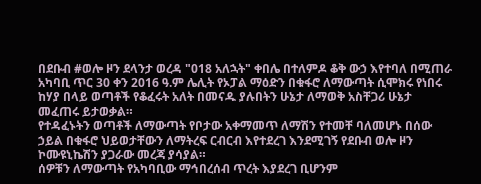በደቡብ #ወሎ ዞን ደላንታ ወረዳ "018 አለኋት" ቀበሌ በተለምዶ ቆቅ ውኃ እየተባለ በሚጠራ አካባቢ ጥር 30 ቀን 2016 ዓ.ም ሌሊት የኦፓል ማዕድን በቁፋሮ ለማውጣት ሲሞክሩ የነበሩ ከሃያ በላይ ወጣቶች የቆፈሩት አለት በመናዱ ያሉበትን ሁኔታ ለማወቅ አስቸጋሪ ሁኔታ መፈጠሩ ይታወቃል።
የተዳፈኑትን ወጣቶች ለማውጣት የቦታው አቀማመጥ ለማሽን የተመቸ ባለመሆኑ በሰው ኃይል በቁፋሮ ህይወታቸውን ለማትረፍ ርብርብ እየተደረገ እንደሚገኝ የደቡብ ወሎ ዞን ኮሙዩኒኬሽን ያጋራው መረጃ ያሳያል።
ሰዎቹን ለማውጣት የአካባቢው ማኅበረሰብ ጥረት እያደረገ ቢሆንም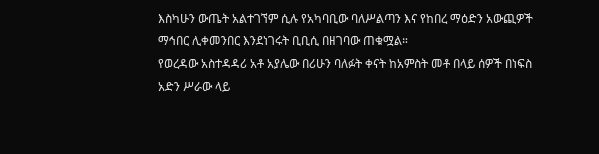እስካሁን ውጤት አልተገኘም ሲሉ የአካባቢው ባለሥልጣን እና የከበረ ማዕድን አውጪዎች ማኅበር ሊቀመንበር እንደነገሩት ቢቢሲ በዘገባው ጠቁሟል።
የወረዳው አስተዳዳሪ አቶ አያሌው በሪሁን ባለፉት ቀናት ከአምስት መቶ በላይ ሰዎች በነፍስ አድን ሥራው ላይ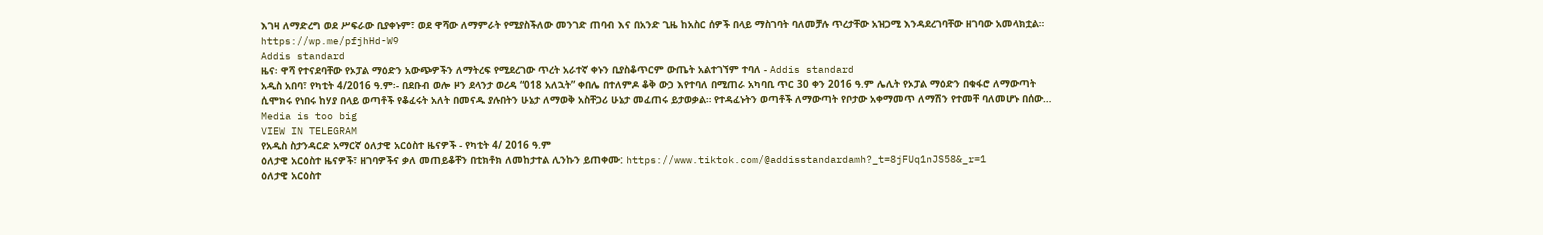እገዛ ለማድረግ ወደ ሥፍራው ቢያቀኑም፣ ወደ ዋሻው ለማምራት የሚያስችለው መንገድ ጠባብ እና በአንድ ጊዜ ከአስር ሰዎች በላይ ማስገባት ባለመቻሉ ጥረታቸው አዝጋሚ እንዳደረገባቸው ዘገባው አመላክቷል።
https://wp.me/pfjhHd-W9
Addis standard
ዜና፡ ዋሻ የተናደባቸው የኦፓል ማዕድን አውጭዎችን ለማትረፍ የሚደረገው ጥረት አራተኛ ቀኑን ቢያስቆጥርም ውጤት አልተገኘም ተባለ - Addis standard
አዲስ አበባ፣ የካቲት 4/2016 ዓ.ም፡- በደቡብ ወሎ ዞን ደላንታ ወረዳ “018 አለኋት” ቀበሌ በተለምዶ ቆቅ ውኃ እየተባለ በሚጠራ አካባቢ ጥር 30 ቀን 2016 ዓ.ም ሌሊት የኦፓል ማዕድን በቁፋሮ ለማውጣት ሲሞክሩ የነበሩ ከሃያ በላይ ወጣቶች የቆፈሩት አለት በመናዱ ያሉበትን ሁኔታ ለማወቅ አስቸጋሪ ሁኔታ መፈጠሩ ይታወቃል። የተዳፈኑትን ወጣቶች ለማውጣት የቦታው አቀማመጥ ለማሽን የተመቸ ባለመሆኑ በሰው…
Media is too big
VIEW IN TELEGRAM
የአዲስ ስታንዳርድ አማርኛ ዕለታዊ አርዕስተ ዜናዎች - የካቲት 4/ 2016 ዓ.ም
ዕለታዊ አርዕስተ ዜናዎች፣ ዘገባዎችና ቃለ መጠይቆቸን በቲክቶክ ለመከታተል ሊንኩን ይጠቀሙ: https://www.tiktok.com/@addisstandardamh?_t=8jFUq1nJS58&_r=1
ዕለታዊ አርዕስተ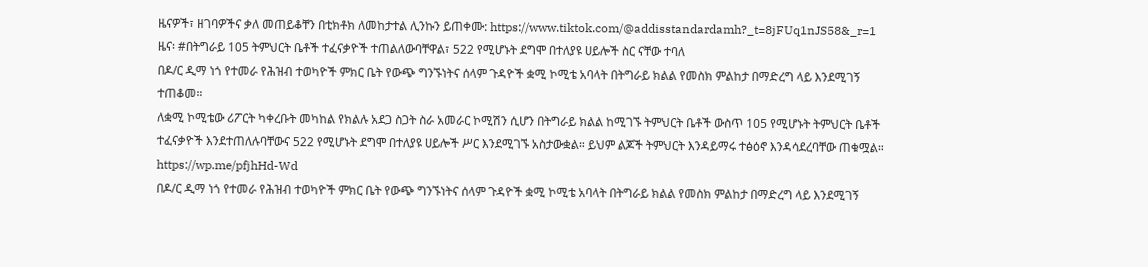ዜናዎች፣ ዘገባዎችና ቃለ መጠይቆቸን በቲክቶክ ለመከታተል ሊንኩን ይጠቀሙ: https://www.tiktok.com/@addisstandardamh?_t=8jFUq1nJS58&_r=1
ዜና፡ #በትግራይ 105 ትምህርት ቤቶች ተፈናቃዮች ተጠልለውባቸዋል፣ 522 የሚሆኑት ደግሞ በተለያዩ ሀይሎች ስር ናቸው ተባለ
በዶ/ር ዲማ ነጎ የተመራ የሕዝብ ተወካዮች ምክር ቤት የውጭ ግንኙነትና ሰላም ጉዳዮች ቋሚ ኮሚቴ አባላት በትግራይ ክልል የመስክ ምልከታ በማድረግ ላይ እንደሚገኝ ተጠቆመ።
ለቋሚ ኮሚቴው ሪፖርት ካቀረቡት መካከል የክልሉ አደጋ ስጋት ስራ አመራር ኮሚሽን ሲሆን በትግራይ ክልል ከሚገኙ ትምህርት ቤቶች ውስጥ 105 የሚሆኑት ትምህርት ቤቶች ተፈናቃዮች እንደተጠለሉባቸውና 522 የሚሆኑት ደግሞ በተለያዩ ሀይሎች ሥር እንደሚገኙ አስታውቋል። ይህም ልጆች ትምህርት እንዳይማሩ ተፅዕኖ እንዳሳደረባቸው ጠቁሟል።
https://wp.me/pfjhHd-Wd
በዶ/ር ዲማ ነጎ የተመራ የሕዝብ ተወካዮች ምክር ቤት የውጭ ግንኙነትና ሰላም ጉዳዮች ቋሚ ኮሚቴ አባላት በትግራይ ክልል የመስክ ምልከታ በማድረግ ላይ እንደሚገኝ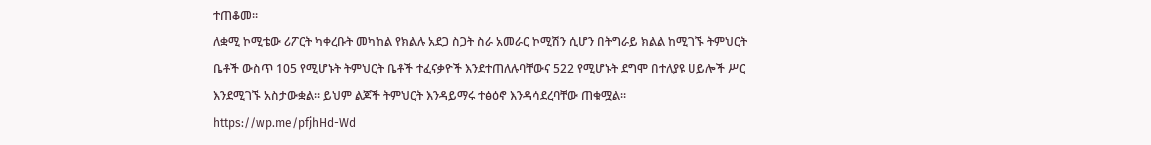ተጠቆመ።
ለቋሚ ኮሚቴው ሪፖርት ካቀረቡት መካከል የክልሉ አደጋ ስጋት ስራ አመራር ኮሚሽን ሲሆን በትግራይ ክልል ከሚገኙ ትምህርት ቤቶች ውስጥ 105 የሚሆኑት ትምህርት ቤቶች ተፈናቃዮች እንደተጠለሉባቸውና 522 የሚሆኑት ደግሞ በተለያዩ ሀይሎች ሥር እንደሚገኙ አስታውቋል። ይህም ልጆች ትምህርት እንዳይማሩ ተፅዕኖ እንዳሳደረባቸው ጠቁሟል።
https://wp.me/pfjhHd-Wd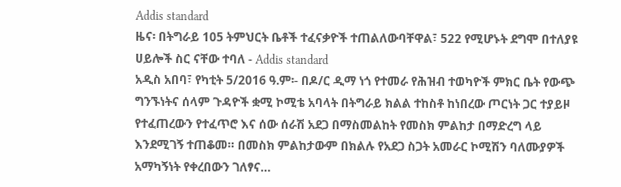Addis standard
ዜና፡ በትግራይ 105 ትምህርት ቤቶች ተፈናቃዮች ተጠልለውባቸዋል፣ 522 የሚሆኑት ደግሞ በተለያዩ ሀይሎች ስር ናቸው ተባለ - Addis standard
አዲስ አበባ፣ የካቲት 5/2016 ዓ.ም፡- በዶ/ር ዲማ ነጎ የተመራ የሕዝብ ተወካዮች ምክር ቤት የውጭ ግንኙነትና ሰላም ጉዳዮች ቋሚ ኮሚቴ አባላት በትግራይ ክልል ተከስቶ ከነበረው ጦርነት ጋር ተያይዞ የተፈጠረውን የተፈጥሮ እና ሰው ሰራሽ አደጋ በማስመልከት የመስክ ምልከታ በማድረግ ላይ እንደሚገኝ ተጠቆመ። በመስክ ምልከታውም በክልሉ የአደጋ ስጋት አመራር ኮሚሽን ባለሙያዎች አማካኝነት የቀረበውን ገለፃና…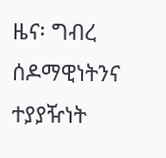ዜና፡ ግብረ ሰዶማዊነትንና ተያያዥነት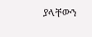ያላቸውን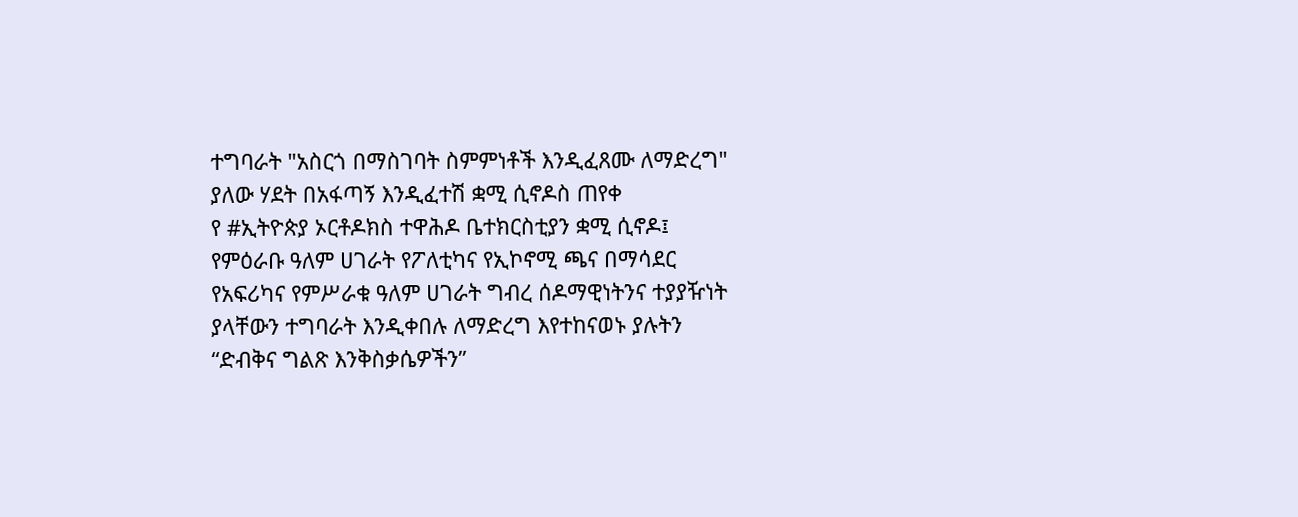ተግባራት "አስርጎ በማስገባት ስምምነቶች እንዲፈጸሙ ለማድረግ" ያለው ሃደት በአፋጣኝ እንዲፈተሽ ቋሚ ሲኖዶስ ጠየቀ
የ #ኢትዮጵያ ኦርቶዶክስ ተዋሕዶ ቤተክርስቲያን ቋሚ ሲኖዶ፤ የምዕራቡ ዓለም ሀገራት የፖለቲካና የኢኮኖሚ ጫና በማሳደር የአፍሪካና የምሥራቁ ዓለም ሀገራት ግብረ ሰዶማዊነትንና ተያያዥነት ያላቸውን ተግባራት እንዲቀበሉ ለማድረግ እየተከናወኑ ያሉትን “ድብቅና ግልጽ እንቅስቃሴዎችን”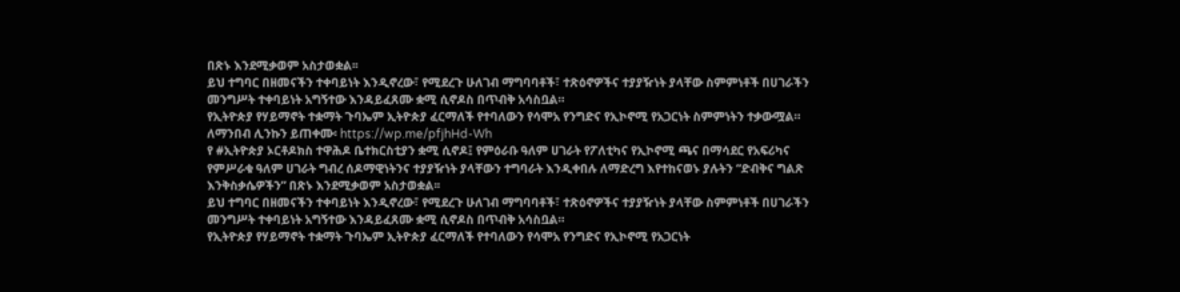በጽኑ እንደሚቃወም አስታወቋል፡፡
ይህ ተግባር በዘመናችን ተቀባይነት እንዲኖረው፣ የሚደረጉ ሁለገብ ማግባባቶች፣ ተጽዕኖዎችና ተያያዥነት ያላቸው ስምምነቶች በሀገራችን መንግሥት ተቀባይነት አግኝተው እንዳይፈጸሙ ቋሚ ሲኖዶስ በጥብቅ አሳስቧል።
የኢትዮጵያ የሃይማኖት ተቋማት ጉባኤም ኢትዮጵያ ፈርማለች የተባለውን የሳሞአ የንግድና የኢኮኖሚ የአጋርነት ስምምነትን ተቃውሟል። ለማንበብ ሊንኩን ይጠቀሙ፡ https://wp.me/pfjhHd-Wh
የ #ኢትዮጵያ ኦርቶዶክስ ተዋሕዶ ቤተክርስቲያን ቋሚ ሲኖዶ፤ የምዕራቡ ዓለም ሀገራት የፖለቲካና የኢኮኖሚ ጫና በማሳደር የአፍሪካና የምሥራቁ ዓለም ሀገራት ግብረ ሰዶማዊነትንና ተያያዥነት ያላቸውን ተግባራት እንዲቀበሉ ለማድረግ እየተከናወኑ ያሉትን “ድብቅና ግልጽ እንቅስቃሴዎችን” በጽኑ እንደሚቃወም አስታወቋል፡፡
ይህ ተግባር በዘመናችን ተቀባይነት እንዲኖረው፣ የሚደረጉ ሁለገብ ማግባባቶች፣ ተጽዕኖዎችና ተያያዥነት ያላቸው ስምምነቶች በሀገራችን መንግሥት ተቀባይነት አግኝተው እንዳይፈጸሙ ቋሚ ሲኖዶስ በጥብቅ አሳስቧል።
የኢትዮጵያ የሃይማኖት ተቋማት ጉባኤም ኢትዮጵያ ፈርማለች የተባለውን የሳሞአ የንግድና የኢኮኖሚ የአጋርነት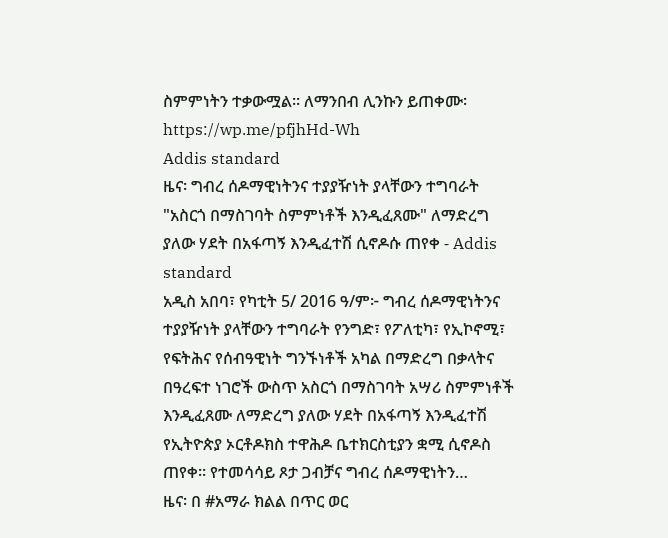ስምምነትን ተቃውሟል። ለማንበብ ሊንኩን ይጠቀሙ፡ https://wp.me/pfjhHd-Wh
Addis standard
ዜና፡ ግብረ ሰዶማዊነትንና ተያያዥነት ያላቸውን ተግባራት "አስርጎ በማስገባት ስምምነቶች እንዲፈጸሙ" ለማድረግ ያለው ሃደት በአፋጣኝ እንዲፈተሽ ሲኖዶሱ ጠየቀ - Addis standard
አዲስ አበባ፣ የካቲት 5/ 2016 ዓ/ም፦ ግብረ ሰዶማዊነትንና ተያያዥነት ያላቸውን ተግባራት የንግድ፣ የፖለቲካ፣ የኢኮኖሚ፣ የፍትሕና የሰብዓዊነት ግንኙነቶች አካል በማድረግ በቃላትና በዓረፍተ ነገሮች ውስጥ አስርጎ በማስገባት አሣሪ ስምምነቶች እንዲፈጸሙ ለማድረግ ያለው ሃደት በአፋጣኝ እንዲፈተሽ የኢትዮጵያ ኦርቶዶክስ ተዋሕዶ ቤተክርስቲያን ቋሚ ሲኖዶስ ጠየቀ። የተመሳሳይ ጾታ ጋብቻና ግብረ ሰዶማዊነትን…
ዜና፡ በ #አማራ ክልል በጥር ወር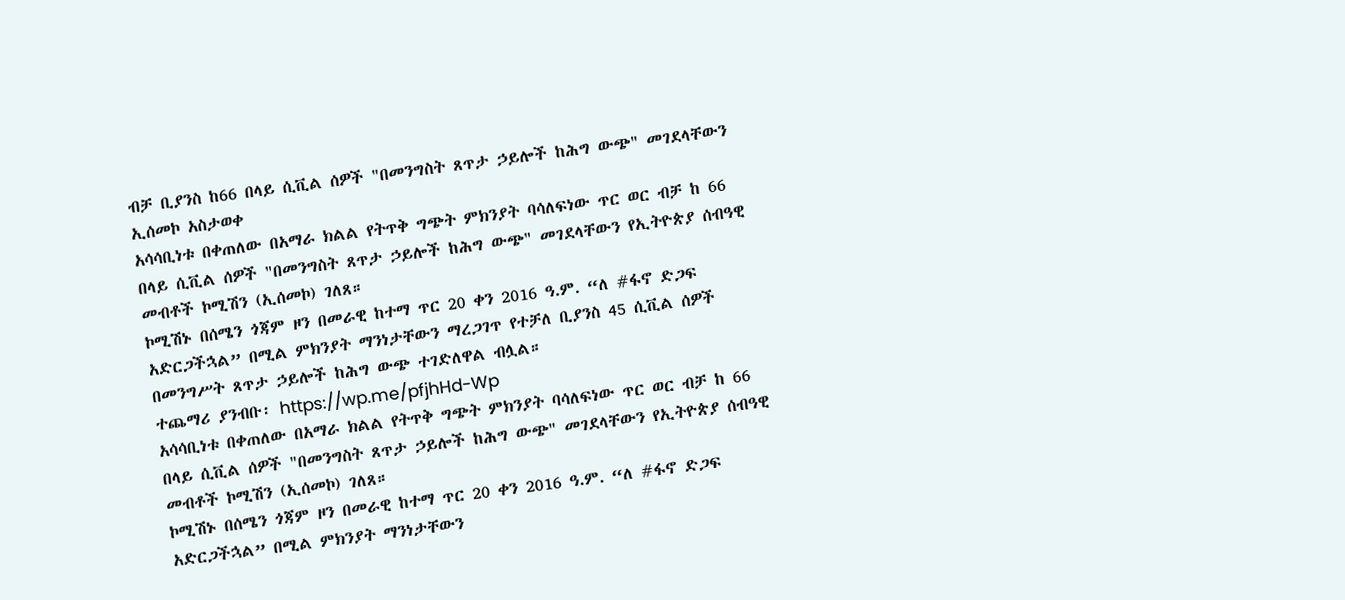ብቻ ቢያንስ ከ66 በላይ ሲቪል ሰዎች "በመንግስት ጸጥታ ኃይሎች ከሕግ ውጭ" መገደላቸውን ኢሰመኮ አስታወቀ
አሳሳቢነቱ በቀጠለው በአማራ ክልል የትጥቅ ግጭት ምክንያት ባሳለፍነው ጥር ወር ብቻ ከ 66 በላይ ሲቪል ሰዎች "በመንግስት ጸጥታ ኃይሎች ከሕግ ውጭ" መገደላቸውን የኢትዮጵያ ሰብዓዊ መብቶች ኮሚሽን (ኢሰመኮ) ገለጸ።
ኮሚሽኑ በሰሜን ጎጃም ዞን በመራዊ ከተማ ጥር 20 ቀን 2016 ዓ.ም. “ለ #ፋኖ ድጋፍ አድርጋችኋል” በሚል ምክንያት ማንነታቸውን ማረጋገጥ የተቻለ ቢያንስ 45 ሲቪል ሰዎች በመንግሥት ጸጥታ ኃይሎች ከሕግ ውጭ ተገድለዋል ብሏል።
ተጨማሪ ያንብቡ፡ https://wp.me/pfjhHd-Wp
አሳሳቢነቱ በቀጠለው በአማራ ክልል የትጥቅ ግጭት ምክንያት ባሳለፍነው ጥር ወር ብቻ ከ 66 በላይ ሲቪል ሰዎች "በመንግስት ጸጥታ ኃይሎች ከሕግ ውጭ" መገደላቸውን የኢትዮጵያ ሰብዓዊ መብቶች ኮሚሽን (ኢሰመኮ) ገለጸ።
ኮሚሽኑ በሰሜን ጎጃም ዞን በመራዊ ከተማ ጥር 20 ቀን 2016 ዓ.ም. “ለ #ፋኖ ድጋፍ አድርጋችኋል” በሚል ምክንያት ማንነታቸውን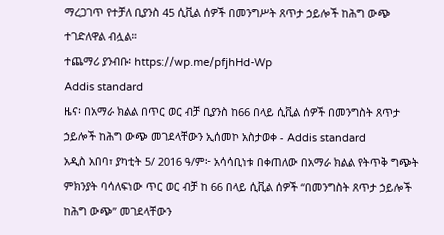ማረጋገጥ የተቻለ ቢያንስ 45 ሲቪል ሰዎች በመንግሥት ጸጥታ ኃይሎች ከሕግ ውጭ ተገድለዋል ብሏል።
ተጨማሪ ያንብቡ፡ https://wp.me/pfjhHd-Wp
Addis standard
ዜና፡ በአማራ ክልል በጥር ወር ብቻ ቢያንስ ከ66 በላይ ሲቪል ሰዎች በመንግስት ጸጥታ ኃይሎች ከሕግ ውጭ መገደላቸውን ኢሰመኮ አስታወቀ - Addis standard
አዲስ አበባ፣ ያካቲት 5/ 2016 ዓ/ም፦ አሳሳቢነቱ በቀጠለው በአማራ ክልል የትጥቅ ግጭት ምክንያት ባሳለፍነው ጥር ወር ብቻ ከ 66 በላይ ሲቪል ሰዎች “በመንግስት ጸጥታ ኃይሎች ከሕግ ውጭ” መገደላቸውን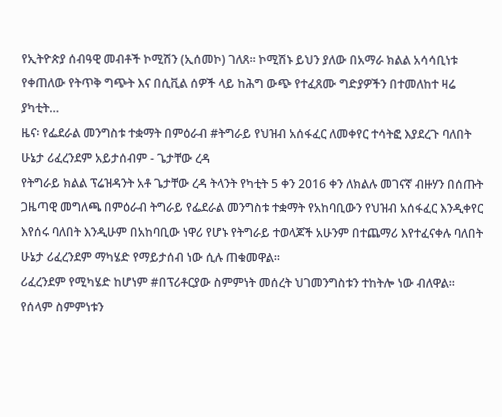የኢትዮጵያ ሰብዓዊ መብቶች ኮሚሽን (ኢሰመኮ) ገለጸ። ኮሚሽኑ ይህን ያለው በአማራ ክልል አሳሳቢነቱ የቀጠለው የትጥቅ ግጭት እና በሲቪል ሰዎች ላይ ከሕግ ውጭ የተፈጸሙ ግድያዎችን በተመለከተ ዛሬ ያካቲት…
ዜና፡ የፌደራል መንግስቱ ተቋማት በምዕራብ #ትግራይ የህዝብ አሰፋፈር ለመቀየር ተሳትፎ እያደረጉ ባለበት ሁኔታ ሪፈረንደም አይታሰብም - ጌታቸው ረዳ
የትግራይ ክልል ፕሬዝዳንት አቶ ጌታቸው ረዳ ትላንት የካቲት 5 ቀን 2016 ቀን ለክልሉ መገናኛ ብዙሃን በሰጡት ጋዜጣዊ መግለጫ በምዕራብ ትግራይ የፌደራል መንግስቱ ተቋማት የአከባቢውን የህዝብ አሰፋፈር እንዲቀየር እየሰሩ ባለበት እንዲሁም በአከባቢው ነዋሪ የሆኑ የትግራይ ተወላጆች አሁንም በተጨማሪ እየተፈናቀሉ ባለበት ሁኔታ ሪፈረንደም ማካሄድ የማይታሰብ ነው ሲሉ ጠቁመዋል።
ሪፈረንደም የሚካሄድ ከሆነም #በፕሪቶርያው ስምምነት መሰረት ህገመንግስቱን ተከትሎ ነው ብለዋል።
የሰላም ስምምነቱን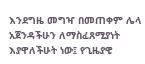እንደግዜ መግዣ በመጠቀም ሌላ አጀንዳችሁን ለማስፈጸሚያነት እያዋለችሁት ነው፤ የጊዜያዊ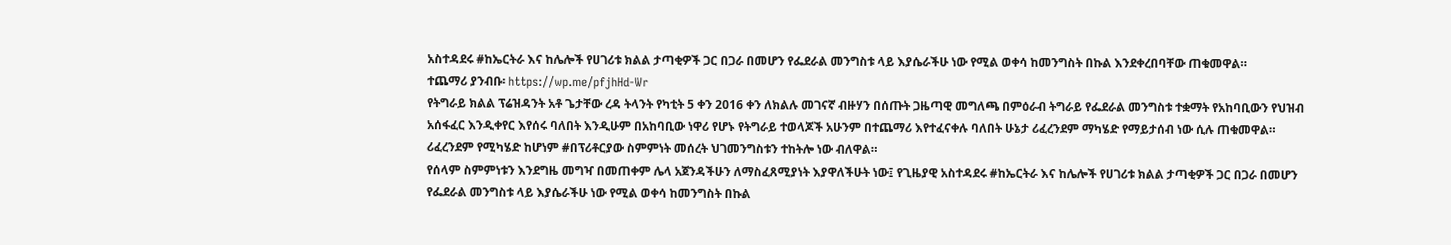አስተዳደሩ #ከኤርትራ እና ከሌሎች የሀገሪቱ ክልል ታጣቂዎች ጋር በጋራ በመሆን የፌደራል መንግስቱ ላይ እያሴራችሁ ነው የሚል ወቀሳ ከመንግስት በኩል እንደቀረበባቸው ጠቁመዋል።
ተጨማሪ ያንብቡ፡ https://wp.me/pfjhHd-Wr
የትግራይ ክልል ፕሬዝዳንት አቶ ጌታቸው ረዳ ትላንት የካቲት 5 ቀን 2016 ቀን ለክልሉ መገናኛ ብዙሃን በሰጡት ጋዜጣዊ መግለጫ በምዕራብ ትግራይ የፌደራል መንግስቱ ተቋማት የአከባቢውን የህዝብ አሰፋፈር እንዲቀየር እየሰሩ ባለበት እንዲሁም በአከባቢው ነዋሪ የሆኑ የትግራይ ተወላጆች አሁንም በተጨማሪ እየተፈናቀሉ ባለበት ሁኔታ ሪፈረንደም ማካሄድ የማይታሰብ ነው ሲሉ ጠቁመዋል።
ሪፈረንደም የሚካሄድ ከሆነም #በፕሪቶርያው ስምምነት መሰረት ህገመንግስቱን ተከትሎ ነው ብለዋል።
የሰላም ስምምነቱን እንደግዜ መግዣ በመጠቀም ሌላ አጀንዳችሁን ለማስፈጸሚያነት እያዋለችሁት ነው፤ የጊዜያዊ አስተዳደሩ #ከኤርትራ እና ከሌሎች የሀገሪቱ ክልል ታጣቂዎች ጋር በጋራ በመሆን የፌደራል መንግስቱ ላይ እያሴራችሁ ነው የሚል ወቀሳ ከመንግስት በኩል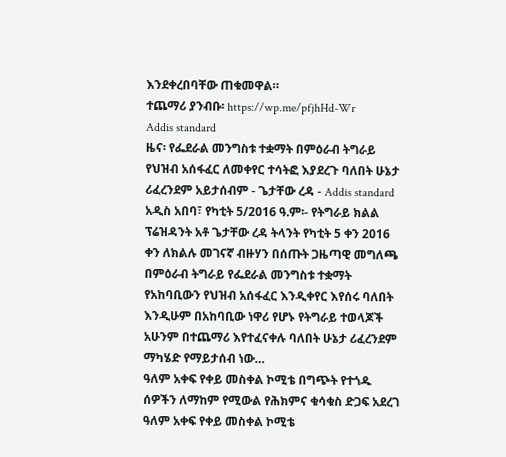እንደቀረበባቸው ጠቁመዋል።
ተጨማሪ ያንብቡ፡ https://wp.me/pfjhHd-Wr
Addis standard
ዜና፡ የፌደራል መንግስቱ ተቋማት በምዕራብ ትግራይ የህዝብ አሰፋፈር ለመቀየር ተሳትፎ እያደረጉ ባለበት ሁኔታ ሪፈረንደም አይታሰብም - ጌታቸው ረዳ - Addis standard
አዲስ አበባ፣ የካቲት 5/2016 ዓ.ም፡- የትግራይ ክልል ፕሬዝዳንት አቶ ጌታቸው ረዳ ትላንት የካቲት 5 ቀን 2016 ቀን ለክልሉ መገናኛ ብዙሃን በሰጡት ጋዜጣዊ መግለጫ በምዕራብ ትግራይ የፌደራል መንግስቱ ተቋማት የአከባቢውን የህዝብ አሰፋፈር እንዲቀየር እየሰሩ ባለበት እንዲሁም በአከባቢው ነዋሪ የሆኑ የትግራይ ተወላጆች አሁንም በተጨማሪ እየተፈናቀሉ ባለበት ሁኔታ ሪፈረንደም ማካሄድ የማይታሰብ ነው…
ዓለም አቀፍ የቀይ መስቀል ኮሚቴ በግጭት የተጎዱ ሰዎችን ለማከም የሚውል የሕክምና ቁሳቁስ ድጋፍ አደረገ
ዓለም አቀፍ የቀይ መስቀል ኮሚቴ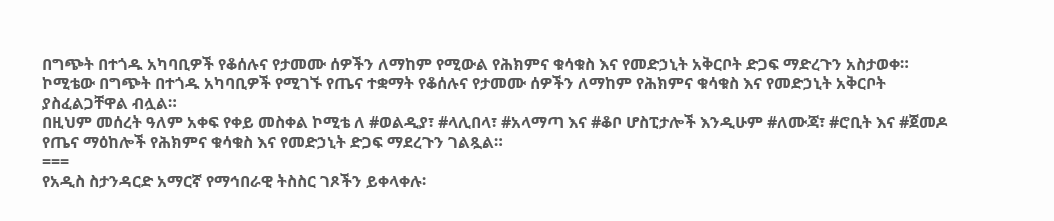በግጭት በተጎዱ አካባቢዎች የቆሰሉና የታመሙ ሰዎችን ለማከም የሚውል የሕክምና ቁሳቁስ እና የመድኃኒት አቅርቦት ድጋፍ ማድረጉን አስታወቀ።
ኮሚቴው በግጭት በተጎዱ አካባቢዎች የሚገኙ የጤና ተቋማት የቆሰሉና የታመሙ ሰዎችን ለማከም የሕክምና ቁሳቁስ እና የመድኃኒት አቅርቦት ያስፈልጋቸዋል ብሏል።
በዚህም መሰረት ዓለም አቀፍ የቀይ መስቀል ኮሚቴ ለ #ወልዲያ፣ #ላሊበላ፣ #አላማጣ እና #ቆቦ ሆስፒታሎች እንዲሁም #ለሙጃ፣ #ሮቢት እና #ጀመዶ የጤና ማዕከሎች የሕክምና ቁሳቁስ እና የመድኃኒት ድጋፍ ማደረጉን ገልጿል።
===
የአዲስ ስታንዳርድ አማርኛ የማኅበራዊ ትስስር ገጾችን ይቀላቀሉ፡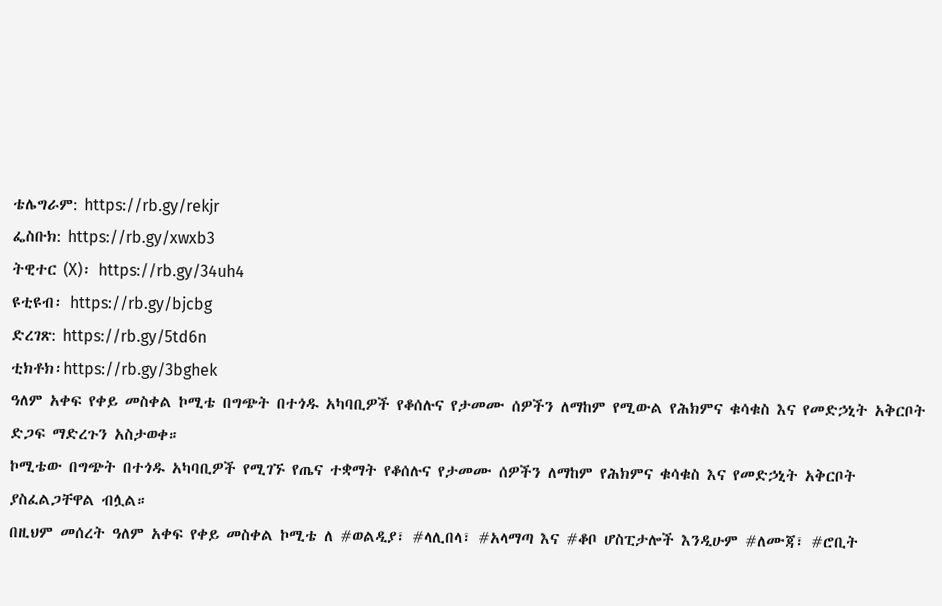ቴሌግራም: https://rb.gy/rekjr
ፌስቡክ: https://rb.gy/xwxb3
ትዊተር (X)፡ https://rb.gy/34uh4
ዩቲዩብ፡ https://rb.gy/bjcbg
ድረገጽ: https://rb.gy/5td6n
ቲክቶክ፡https://rb.gy/3bghek
ዓለም አቀፍ የቀይ መስቀል ኮሚቴ በግጭት በተጎዱ አካባቢዎች የቆሰሉና የታመሙ ሰዎችን ለማከም የሚውል የሕክምና ቁሳቁስ እና የመድኃኒት አቅርቦት ድጋፍ ማድረጉን አስታወቀ።
ኮሚቴው በግጭት በተጎዱ አካባቢዎች የሚገኙ የጤና ተቋማት የቆሰሉና የታመሙ ሰዎችን ለማከም የሕክምና ቁሳቁስ እና የመድኃኒት አቅርቦት ያስፈልጋቸዋል ብሏል።
በዚህም መሰረት ዓለም አቀፍ የቀይ መስቀል ኮሚቴ ለ #ወልዲያ፣ #ላሊበላ፣ #አላማጣ እና #ቆቦ ሆስፒታሎች እንዲሁም #ለሙጃ፣ #ሮቢት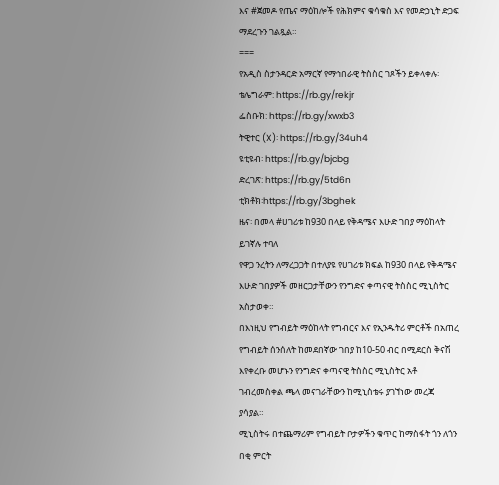እና #ጀመዶ የጤና ማዕከሎች የሕክምና ቁሳቁስ እና የመድኃኒት ድጋፍ ማደረጉን ገልጿል።
===
የአዲስ ስታንዳርድ አማርኛ የማኅበራዊ ትስስር ገጾችን ይቀላቀሉ፡
ቴሌግራም: https://rb.gy/rekjr
ፌስቡክ: https://rb.gy/xwxb3
ትዊተር (X)፡ https://rb.gy/34uh4
ዩቲዩብ፡ https://rb.gy/bjcbg
ድረገጽ: https://rb.gy/5td6n
ቲክቶክ፡https://rb.gy/3bghek
ዜና፡ በመላ #ሀገሪቱ ከ930 በላይ የቅዳሜና እሁድ ገበያ ማዕከላት ይገኛሉ ተባለ
የዋጋ ንረትን ለማረጋጋት በተለያዩ የሀገሪቱ ክፍል ከ930 በላይ የቅዳሜና እሁድ ገበያዎች መዘርጋታቸውን የንግድና ቀጣናዊ ትስስር ሚኒስትር አስታወቀ።
በእነዚህ የግብይት ማዕከላት የግብርና እና የኢንዱትሪ ምርቶች በአጠረ የግብይት ሰንሰለት ከመደበኛው ገበያ ከ10-50 ብር በሚደርስ ቅናሽ እየቀረቡ መሆኑን የንግድና ቀጣናዊ ትስስር ሚኒስትር አቶ ገብረመስቀል ጫላ መናገራቸውን ከሚኒስቴሩ ያገኘነው መረጃ ያሳያል።
ሚኒስትሩ በተጨማሪም የግብይት ቦታዎችን ቁጥር ከማስፋት ጎን ለጎን በቂ ምርት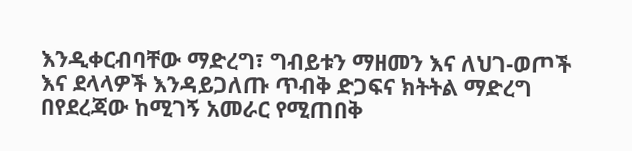እንዲቀርብባቸው ማድረግ፣ ግብይቱን ማዘመን እና ለህገ-ወጦች እና ደላላዎች እንዳይጋለጡ ጥብቅ ድጋፍና ክትትል ማድረግ በየደረጃው ከሚገኝ አመራር የሚጠበቅ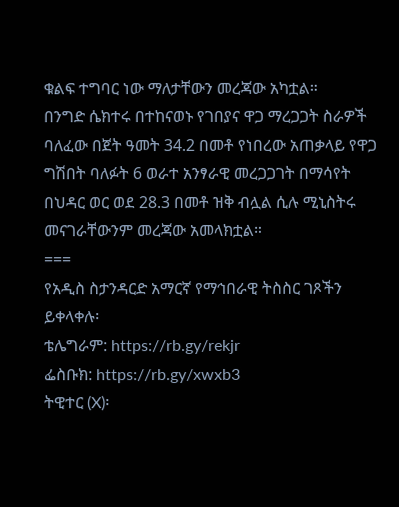ቁልፍ ተግባር ነው ማለታቸውን መረጃው አካቷል።
በንግድ ሴክተሩ በተከናወኑ የገበያና ዋጋ ማረጋጋት ስራዎች ባለፈው በጀት ዓመት 34.2 በመቶ የነበረው አጠቃላይ የዋጋ ግሽበት ባለፉት 6 ወራተ አንፃራዊ መረጋጋገት በማሳየት በህዳር ወር ወደ 28.3 በመቶ ዝቅ ብሏል ሲሉ ሚኒስትሩ መናገራቸውንም መረጃው አመላክቷል።
===
የአዲስ ስታንዳርድ አማርኛ የማኅበራዊ ትስስር ገጾችን ይቀላቀሉ፡
ቴሌግራም: https://rb.gy/rekjr
ፌስቡክ: https://rb.gy/xwxb3
ትዊተር (X)፡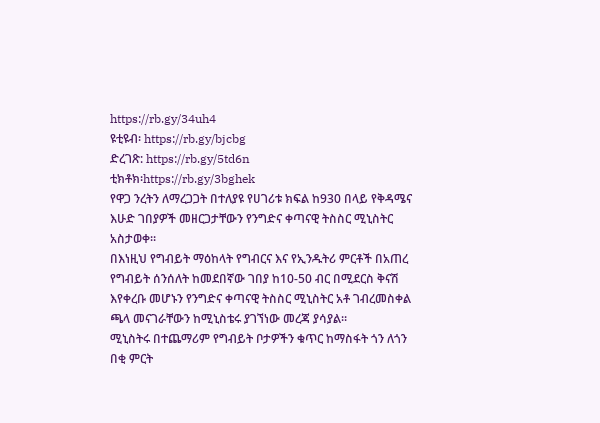https://rb.gy/34uh4
ዩቲዩብ፡ https://rb.gy/bjcbg
ድረገጽ: https://rb.gy/5td6n
ቲክቶክ፡https://rb.gy/3bghek
የዋጋ ንረትን ለማረጋጋት በተለያዩ የሀገሪቱ ክፍል ከ930 በላይ የቅዳሜና እሁድ ገበያዎች መዘርጋታቸውን የንግድና ቀጣናዊ ትስስር ሚኒስትር አስታወቀ።
በእነዚህ የግብይት ማዕከላት የግብርና እና የኢንዱትሪ ምርቶች በአጠረ የግብይት ሰንሰለት ከመደበኛው ገበያ ከ10-50 ብር በሚደርስ ቅናሽ እየቀረቡ መሆኑን የንግድና ቀጣናዊ ትስስር ሚኒስትር አቶ ገብረመስቀል ጫላ መናገራቸውን ከሚኒስቴሩ ያገኘነው መረጃ ያሳያል።
ሚኒስትሩ በተጨማሪም የግብይት ቦታዎችን ቁጥር ከማስፋት ጎን ለጎን በቂ ምርት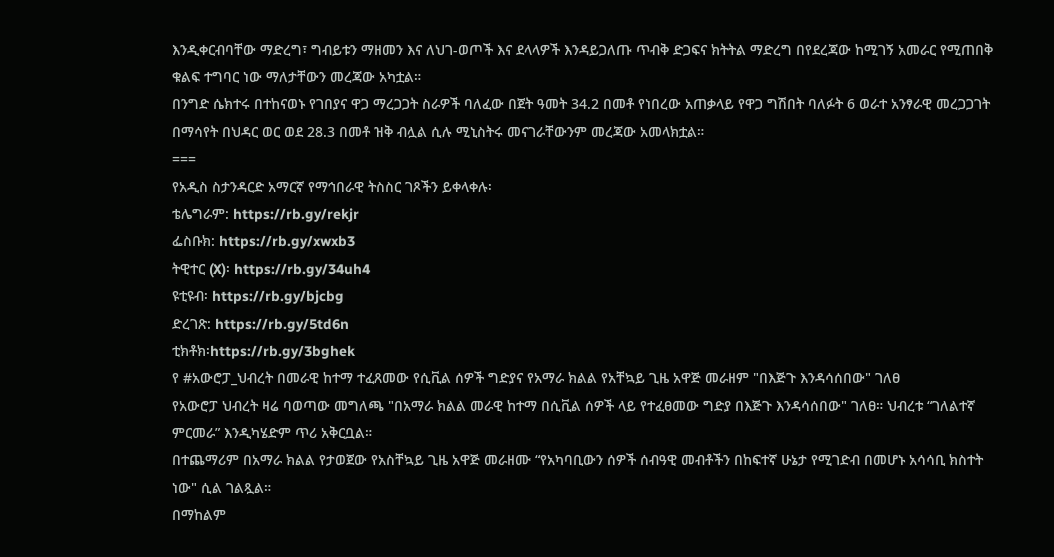እንዲቀርብባቸው ማድረግ፣ ግብይቱን ማዘመን እና ለህገ-ወጦች እና ደላላዎች እንዳይጋለጡ ጥብቅ ድጋፍና ክትትል ማድረግ በየደረጃው ከሚገኝ አመራር የሚጠበቅ ቁልፍ ተግባር ነው ማለታቸውን መረጃው አካቷል።
በንግድ ሴክተሩ በተከናወኑ የገበያና ዋጋ ማረጋጋት ስራዎች ባለፈው በጀት ዓመት 34.2 በመቶ የነበረው አጠቃላይ የዋጋ ግሽበት ባለፉት 6 ወራተ አንፃራዊ መረጋጋገት በማሳየት በህዳር ወር ወደ 28.3 በመቶ ዝቅ ብሏል ሲሉ ሚኒስትሩ መናገራቸውንም መረጃው አመላክቷል።
===
የአዲስ ስታንዳርድ አማርኛ የማኅበራዊ ትስስር ገጾችን ይቀላቀሉ፡
ቴሌግራም: https://rb.gy/rekjr
ፌስቡክ: https://rb.gy/xwxb3
ትዊተር (X)፡ https://rb.gy/34uh4
ዩቲዩብ፡ https://rb.gy/bjcbg
ድረገጽ: https://rb.gy/5td6n
ቲክቶክ፡https://rb.gy/3bghek
የ #አውሮፓ_ህብረት በመራዊ ከተማ ተፈጸመው የሲቪል ሰዎች ግድያና የአማራ ክልል የአቸኳይ ጊዜ አዋጅ መራዘም "በእጅጉ እንዳሳሰበው" ገለፀ
የአውሮፓ ህብረት ዛሬ ባወጣው መግለጫ "በአማራ ክልል መራዊ ከተማ በሲቪል ሰዎች ላይ የተፈፀመው ግድያ በእጅጉ እንዳሳሰበው" ገለፀ። ህብረቱ “ገለልተኛ ምርመራ” እንዲካሄድም ጥሪ አቅርቧል።
በተጨማሪም በአማራ ክልል የታወጀው የአስቸኳይ ጊዜ አዋጅ መራዘሙ “የአካባቢውን ሰዎች ሰብዓዊ መብቶችን በከፍተኛ ሁኔታ የሚገድብ በመሆኑ አሳሳቢ ክስተት ነው" ሲል ገልጿል።
በማከልም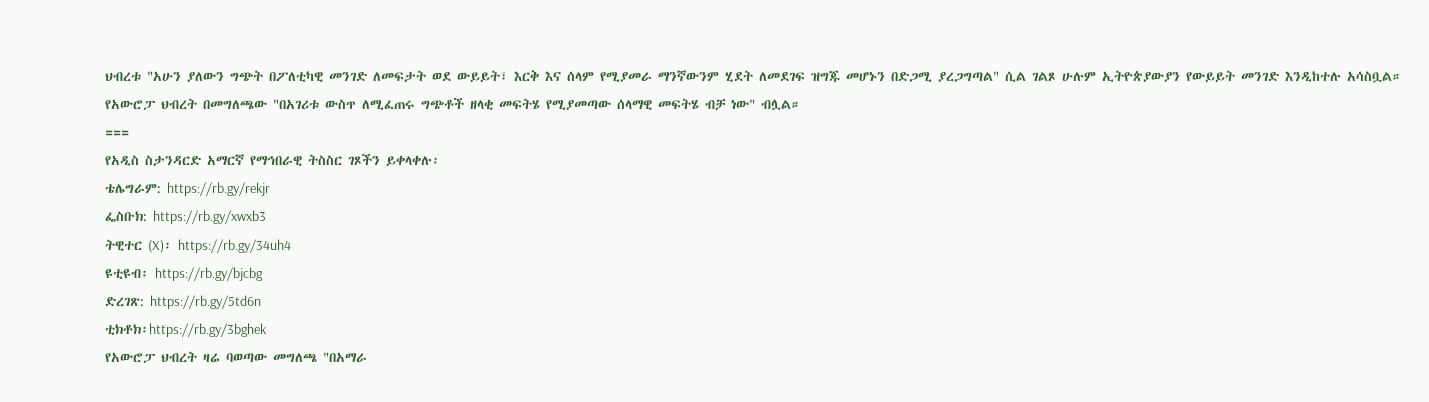ህብረቱ "አሁን ያለውን ግጭት በፖለቲካዊ መንገድ ለመፍታት ወደ ውይይት፣ እርቅ እና ሰላም የሚያመራ ማንኛውንም ሂደት ለመደገፍ ዝግጁ መሆኑን በድጋሚ ያረጋግጣል" ሲል ገልጾ ሁሉም ኢትዮጵያውያን የውይይት መንገድ እንዲከተሉ አሳስቧል።
የአውሮፓ ህብረት በመግለጫው "በአገሪቱ ውስጥ ለሚፈጠሩ ግጭቶች ዘላቂ መፍትሄ የሚያመጣው ሰላማዊ መፍትሄ ብቻ ነው" ብሏል።
===
የአዲስ ስታንዳርድ አማርኛ የማኅበራዊ ትስስር ገጾችን ይቀላቀሉ፡
ቴሌግራም: https://rb.gy/rekjr
ፌስቡክ: https://rb.gy/xwxb3
ትዊተር (X)፡ https://rb.gy/34uh4
ዩቲዩብ፡ https://rb.gy/bjcbg
ድረገጽ: https://rb.gy/5td6n
ቲክቶክ፡https://rb.gy/3bghek
የአውሮፓ ህብረት ዛሬ ባወጣው መግለጫ "በአማራ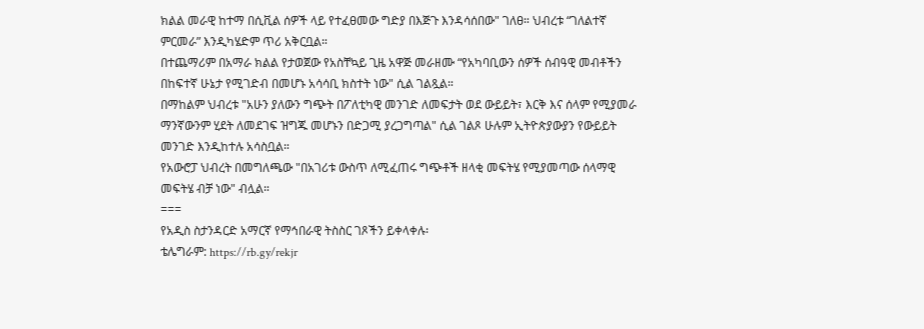ክልል መራዊ ከተማ በሲቪል ሰዎች ላይ የተፈፀመው ግድያ በእጅጉ እንዳሳሰበው" ገለፀ። ህብረቱ “ገለልተኛ ምርመራ” እንዲካሄድም ጥሪ አቅርቧል።
በተጨማሪም በአማራ ክልል የታወጀው የአስቸኳይ ጊዜ አዋጅ መራዘሙ “የአካባቢውን ሰዎች ሰብዓዊ መብቶችን በከፍተኛ ሁኔታ የሚገድብ በመሆኑ አሳሳቢ ክስተት ነው" ሲል ገልጿል።
በማከልም ህብረቱ "አሁን ያለውን ግጭት በፖለቲካዊ መንገድ ለመፍታት ወደ ውይይት፣ እርቅ እና ሰላም የሚያመራ ማንኛውንም ሂደት ለመደገፍ ዝግጁ መሆኑን በድጋሚ ያረጋግጣል" ሲል ገልጾ ሁሉም ኢትዮጵያውያን የውይይት መንገድ እንዲከተሉ አሳስቧል።
የአውሮፓ ህብረት በመግለጫው "በአገሪቱ ውስጥ ለሚፈጠሩ ግጭቶች ዘላቂ መፍትሄ የሚያመጣው ሰላማዊ መፍትሄ ብቻ ነው" ብሏል።
===
የአዲስ ስታንዳርድ አማርኛ የማኅበራዊ ትስስር ገጾችን ይቀላቀሉ፡
ቴሌግራም: https://rb.gy/rekjr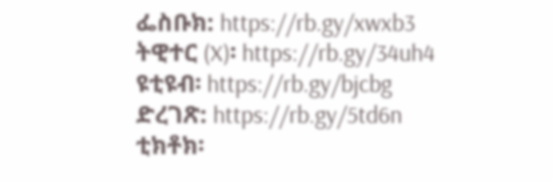ፌስቡክ: https://rb.gy/xwxb3
ትዊተር (X)፡ https://rb.gy/34uh4
ዩቲዩብ፡ https://rb.gy/bjcbg
ድረገጽ: https://rb.gy/5td6n
ቲክቶክ፡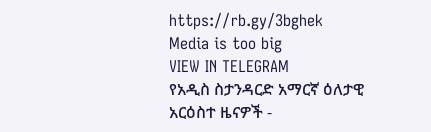https://rb.gy/3bghek
Media is too big
VIEW IN TELEGRAM
የአዲስ ስታንዳርድ አማርኛ ዕለታዊ አርዕስተ ዜናዎች -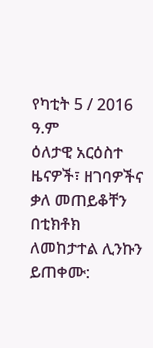የካቲት 5 / 2016 ዓ.ም
ዕለታዊ አርዕስተ ዜናዎች፣ ዘገባዎችና ቃለ መጠይቆቸን በቲክቶክ ለመከታተል ሊንኩን ይጠቀሙ: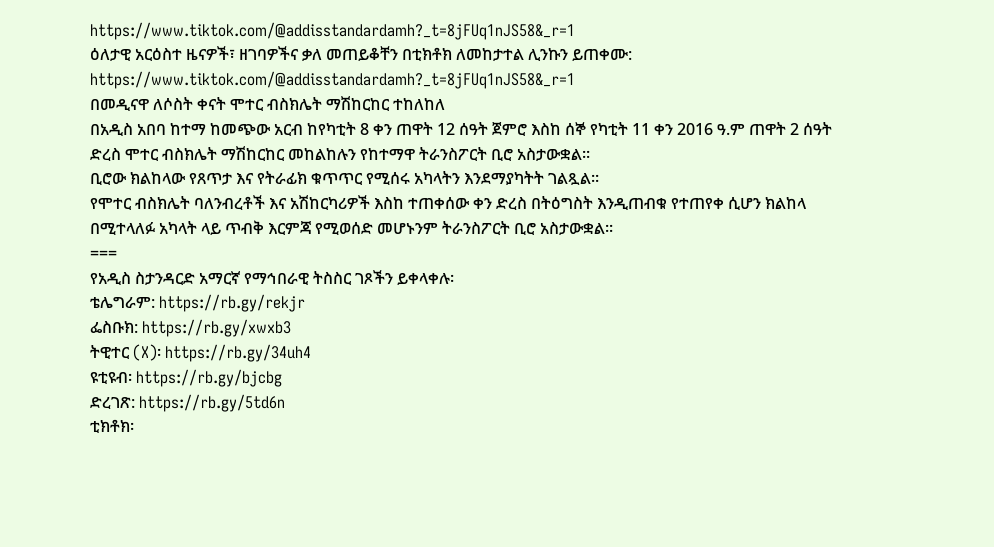https://www.tiktok.com/@addisstandardamh?_t=8jFUq1nJS58&_r=1
ዕለታዊ አርዕስተ ዜናዎች፣ ዘገባዎችና ቃለ መጠይቆቸን በቲክቶክ ለመከታተል ሊንኩን ይጠቀሙ: https://www.tiktok.com/@addisstandardamh?_t=8jFUq1nJS58&_r=1
በመዲናዋ ለሶስት ቀናት ሞተር ብስክሌት ማሽከርከር ተከለከለ
በአዲስ አበባ ከተማ ከመጭው አርብ ከየካቲት 8 ቀን ጠዋት 12 ሰዓት ጀምሮ እስከ ሰኞ የካቲት 11 ቀን 2016 ዓ.ም ጠዋት 2 ሰዓት ድረስ ሞተር ብስክሌት ማሽከርከር መከልከሉን የከተማዋ ትራንስፖርት ቢሮ አስታውቋል፡፡
ቢሮው ክልከላው የጸጥታ እና የትራፊክ ቁጥጥር የሚሰሩ አካላትን እንደማያካትት ገልጿል፡፡
የሞተር ብስክሌት ባለንብረቶች እና አሽከርካሪዎች እስከ ተጠቀሰው ቀን ድረስ በትዕግስት እንዲጠብቁ የተጠየቀ ሲሆን ክልከላ በሚተላለፉ አካላት ላይ ጥብቅ እርምጃ የሚወሰድ መሆኑንም ትራንስፖርት ቢሮ አስታውቋል፡፡
===
የአዲስ ስታንዳርድ አማርኛ የማኅበራዊ ትስስር ገጾችን ይቀላቀሉ፡
ቴሌግራም: https://rb.gy/rekjr
ፌስቡክ: https://rb.gy/xwxb3
ትዊተር (X)፡ https://rb.gy/34uh4
ዩቲዩብ፡ https://rb.gy/bjcbg
ድረገጽ: https://rb.gy/5td6n
ቲክቶክ፡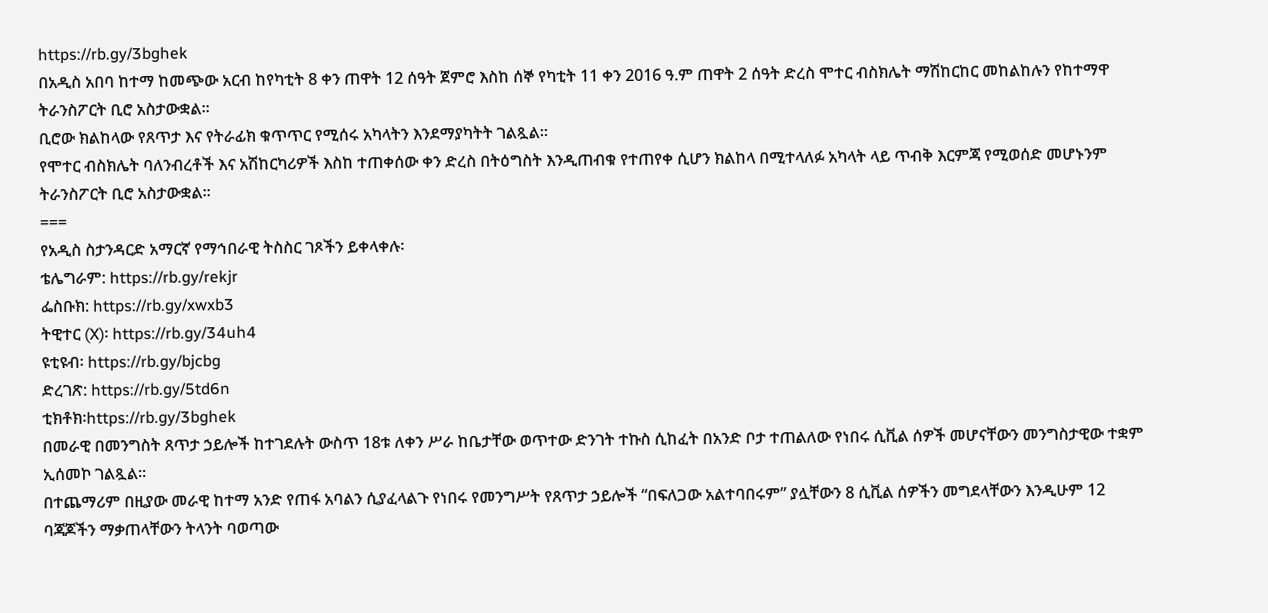https://rb.gy/3bghek
በአዲስ አበባ ከተማ ከመጭው አርብ ከየካቲት 8 ቀን ጠዋት 12 ሰዓት ጀምሮ እስከ ሰኞ የካቲት 11 ቀን 2016 ዓ.ም ጠዋት 2 ሰዓት ድረስ ሞተር ብስክሌት ማሽከርከር መከልከሉን የከተማዋ ትራንስፖርት ቢሮ አስታውቋል፡፡
ቢሮው ክልከላው የጸጥታ እና የትራፊክ ቁጥጥር የሚሰሩ አካላትን እንደማያካትት ገልጿል፡፡
የሞተር ብስክሌት ባለንብረቶች እና አሽከርካሪዎች እስከ ተጠቀሰው ቀን ድረስ በትዕግስት እንዲጠብቁ የተጠየቀ ሲሆን ክልከላ በሚተላለፉ አካላት ላይ ጥብቅ እርምጃ የሚወሰድ መሆኑንም ትራንስፖርት ቢሮ አስታውቋል፡፡
===
የአዲስ ስታንዳርድ አማርኛ የማኅበራዊ ትስስር ገጾችን ይቀላቀሉ፡
ቴሌግራም: https://rb.gy/rekjr
ፌስቡክ: https://rb.gy/xwxb3
ትዊተር (X)፡ https://rb.gy/34uh4
ዩቲዩብ፡ https://rb.gy/bjcbg
ድረገጽ: https://rb.gy/5td6n
ቲክቶክ፡https://rb.gy/3bghek
በመራዊ በመንግስት ጸጥታ ኃይሎች ከተገደሉት ውስጥ 18ቱ ለቀን ሥራ ከቤታቸው ወጥተው ድንገት ተኩስ ሲከፈት በአንድ ቦታ ተጠልለው የነበሩ ሲቪል ሰዎች መሆናቸውን መንግስታዊው ተቋም ኢሰመኮ ገልጿል።
በተጨማሪም በዚያው መራዊ ከተማ አንድ የጠፋ አባልን ሲያፈላልጉ የነበሩ የመንግሥት የጸጥታ ኃይሎች “በፍለጋው አልተባበሩም” ያሏቸውን 8 ሲቪል ሰዎችን መግደላቸውን እንዲሁም 12 ባጃጆችን ማቃጠላቸውን ትላንት ባወጣው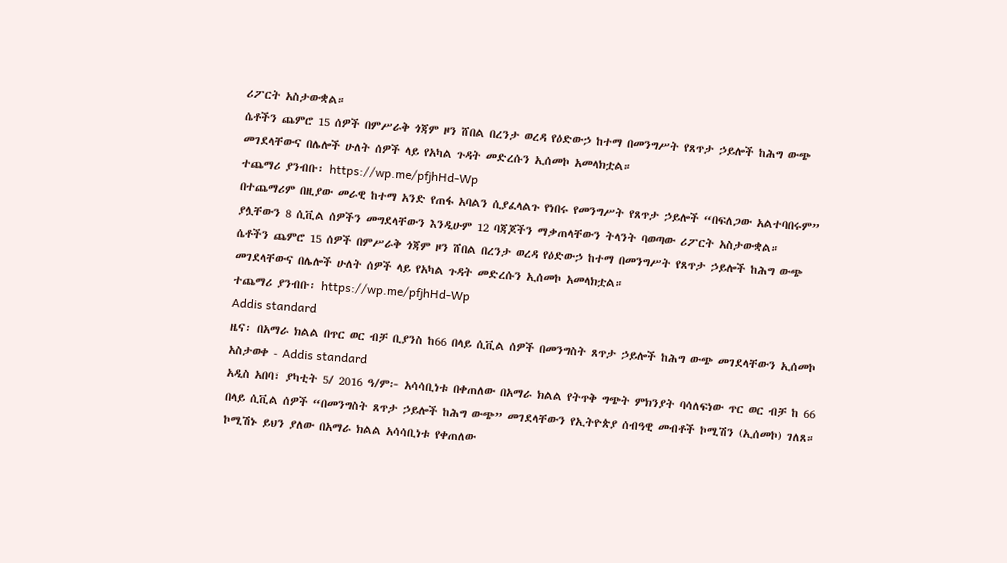ሪፖርት አስታውቋል።
ሴቶችን ጨምሮ 15 ሰዎች በምሥራቅ ጎጃም ዞን ሸበል በረንታ ወረዳ የዕድውኃ ከተማ በመንግሥት የጸጥታ ኃይሎች ከሕግ ውጭ መገደላቸውና በሌሎች ሁለት ሰዎች ላይ የአካል ጉዳት መድረሱን ኢሰመኮ አመላክቷል።
ተጨማሪ ያንብቡ፡ https://wp.me/pfjhHd-Wp
በተጨማሪም በዚያው መራዊ ከተማ አንድ የጠፋ አባልን ሲያፈላልጉ የነበሩ የመንግሥት የጸጥታ ኃይሎች “በፍለጋው አልተባበሩም” ያሏቸውን 8 ሲቪል ሰዎችን መግደላቸውን እንዲሁም 12 ባጃጆችን ማቃጠላቸውን ትላንት ባወጣው ሪፖርት አስታውቋል።
ሴቶችን ጨምሮ 15 ሰዎች በምሥራቅ ጎጃም ዞን ሸበል በረንታ ወረዳ የዕድውኃ ከተማ በመንግሥት የጸጥታ ኃይሎች ከሕግ ውጭ መገደላቸውና በሌሎች ሁለት ሰዎች ላይ የአካል ጉዳት መድረሱን ኢሰመኮ አመላክቷል።
ተጨማሪ ያንብቡ፡ https://wp.me/pfjhHd-Wp
Addis standard
ዜና፡ በአማራ ክልል በጥር ወር ብቻ ቢያንስ ከ66 በላይ ሲቪል ሰዎች በመንግስት ጸጥታ ኃይሎች ከሕግ ውጭ መገደላቸውን ኢሰመኮ አስታወቀ - Addis standard
አዲስ አበባ፣ ያካቲት 5/ 2016 ዓ/ም፦ አሳሳቢነቱ በቀጠለው በአማራ ክልል የትጥቅ ግጭት ምክንያት ባሳለፍነው ጥር ወር ብቻ ከ 66 በላይ ሲቪል ሰዎች “በመንግስት ጸጥታ ኃይሎች ከሕግ ውጭ” መገደላቸውን የኢትዮጵያ ሰብዓዊ መብቶች ኮሚሽን (ኢሰመኮ) ገለጸ። ኮሚሽኑ ይህን ያለው በአማራ ክልል አሳሳቢነቱ የቀጠለው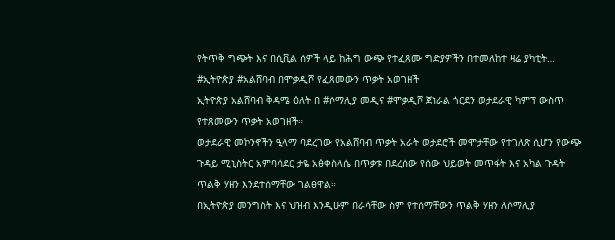የትጥቅ ግጭት እና በሲቪል ሰዎች ላይ ከሕግ ውጭ የተፈጸሙ ግድያዎችን በተመለከተ ዛሬ ያካቲት…
#ኢትዮጵያ #አልሸባብ በሞቃዲሾ የፈጸመውን ጥቃት አወገዘች
ኢትዮጵያ አልሸባብ ቅዳሜ ዕለት በ #ሶማሊያ መዲና #ሞቃዲሾ ጀነራል ጎርደን ወታደራዊ ካምፕ ውስጥ የተጸመውን ጥቃት አወገዘች።
ወታደራዊ መኮንኖችን ዒላማ ባደረገው የአልሸባብ ጥቃት አራት ወታደሮች መሞታቸው የተገለጽ ሲሆን የውጭ ጉዳይ ሚኒስትር አምባሳደር ታዬ አፅቀስላሴ በጥቃቱ በደረሰው የሰው ህይወት መጥፋት እና አካል ጉዳት ጥልቅ ሃዘን እንደተሰማቸው ገልፀዋል።
በኢትዮጵያ መንግስት እና ህዝብ እንዲሁም በራሳቸው ስም የተሰማቸውን ጥልቅ ሃዘን ለሶማሊያ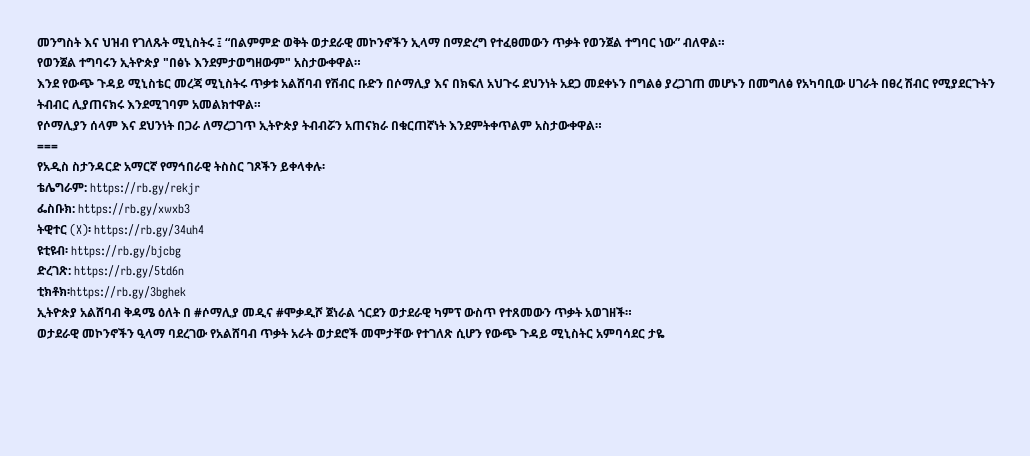መንግስት እና ህዝብ የገለጹት ሚኒስትሩ ፤ “በልምምድ ወቅት ወታደራዊ መኮንኖችን ኢላማ በማድረግ የተፈፀመውን ጥቃት የወንጀል ተግባር ነው” ብለዋል።
የወንጀል ተግባሩን ኢትዮጵያ "በፅኑ እንደምታወግዘውም" አስታውቀዋል።
እንደ የውጭ ጉዳይ ሚኒስቴር መረጃ ሚኒስትሩ ጥቃቱ አልሸባብ የሽብር ቡድን በሶማሊያ እና በክፍለ አህጉሩ ደህንነት አደጋ መደቀኑን በግልፅ ያረጋገጠ መሆኑን በመግለፅ የአካባቢው ሀገራት በፀረ ሽብር የሚያደርጉትን ትብብር ሊያጠናክሩ እንደሚገባም አመልክተዋል።
የሶማሊያን ሰላም እና ደህንነት በጋራ ለማረጋገጥ ኢትዮጵያ ትብብሯን አጠናክራ በቁርጠኛነት እንደምትቀጥልም አስታውቀዋል።
===
የአዲስ ስታንዳርድ አማርኛ የማኅበራዊ ትስስር ገጾችን ይቀላቀሉ፡
ቴሌግራም: https://rb.gy/rekjr
ፌስቡክ: https://rb.gy/xwxb3
ትዊተር (X)፡ https://rb.gy/34uh4
ዩቲዩብ፡ https://rb.gy/bjcbg
ድረገጽ: https://rb.gy/5td6n
ቲክቶክ፡https://rb.gy/3bghek
ኢትዮጵያ አልሸባብ ቅዳሜ ዕለት በ #ሶማሊያ መዲና #ሞቃዲሾ ጀነራል ጎርደን ወታደራዊ ካምፕ ውስጥ የተጸመውን ጥቃት አወገዘች።
ወታደራዊ መኮንኖችን ዒላማ ባደረገው የአልሸባብ ጥቃት አራት ወታደሮች መሞታቸው የተገለጽ ሲሆን የውጭ ጉዳይ ሚኒስትር አምባሳደር ታዬ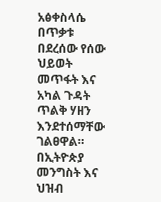አፅቀስላሴ በጥቃቱ በደረሰው የሰው ህይወት መጥፋት እና አካል ጉዳት ጥልቅ ሃዘን እንደተሰማቸው ገልፀዋል።
በኢትዮጵያ መንግስት እና ህዝብ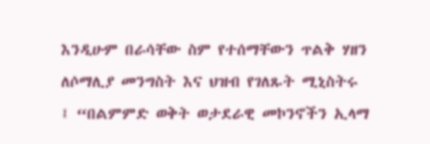እንዲሁም በራሳቸው ስም የተሰማቸውን ጥልቅ ሃዘን ለሶማሊያ መንግስት እና ህዝብ የገለጹት ሚኒስትሩ ፤ “በልምምድ ወቅት ወታደራዊ መኮንኖችን ኢላማ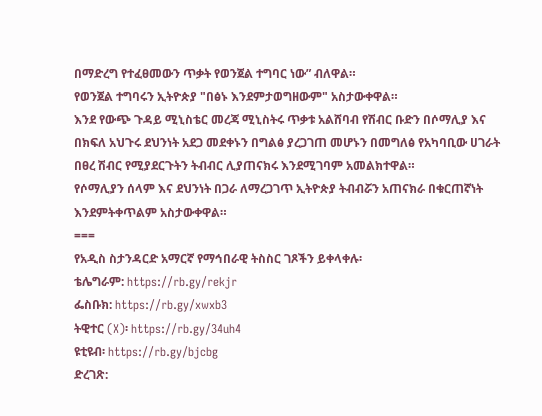በማድረግ የተፈፀመውን ጥቃት የወንጀል ተግባር ነው” ብለዋል።
የወንጀል ተግባሩን ኢትዮጵያ "በፅኑ እንደምታወግዘውም" አስታውቀዋል።
እንደ የውጭ ጉዳይ ሚኒስቴር መረጃ ሚኒስትሩ ጥቃቱ አልሸባብ የሽብር ቡድን በሶማሊያ እና በክፍለ አህጉሩ ደህንነት አደጋ መደቀኑን በግልፅ ያረጋገጠ መሆኑን በመግለፅ የአካባቢው ሀገራት በፀረ ሽብር የሚያደርጉትን ትብብር ሊያጠናክሩ እንደሚገባም አመልክተዋል።
የሶማሊያን ሰላም እና ደህንነት በጋራ ለማረጋገጥ ኢትዮጵያ ትብብሯን አጠናክራ በቁርጠኛነት እንደምትቀጥልም አስታውቀዋል።
===
የአዲስ ስታንዳርድ አማርኛ የማኅበራዊ ትስስር ገጾችን ይቀላቀሉ፡
ቴሌግራም: https://rb.gy/rekjr
ፌስቡክ: https://rb.gy/xwxb3
ትዊተር (X)፡ https://rb.gy/34uh4
ዩቲዩብ፡ https://rb.gy/bjcbg
ድረገጽ: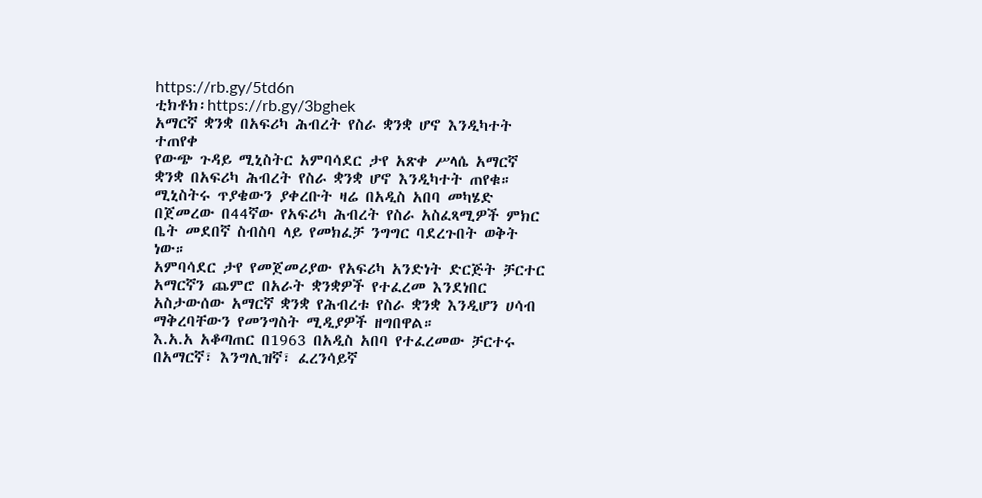https://rb.gy/5td6n
ቲክቶክ፡https://rb.gy/3bghek
አማርኛ ቋንቋ በአፍሪካ ሕብረት የስራ ቋንቋ ሆኖ እንዲካተት ተጠየቀ
የውጭ ጉዳይ ሚኒስትር አምባሳደር ታየ አጽቀ ሥላሴ አማርኛ ቋንቋ በአፍሪካ ሕብረት የስራ ቋንቋ ሆኖ እንዲካተት ጠየቁ።
ሚኒስትሩ ጥያቄውን ያቀረቡት ዛሬ በአዲስ አበባ መካሄድ በጀመረው በ44ኛው የአፍሪካ ሕብረት የስራ አስፈጻሚዎች ምክር ቤት መደበኛ ስብስባ ላይ የመክፈቻ ንግግር ባደረጉበት ወቅት ነው።
አምባሳደር ታየ የመጀመሪያው የአፍሪካ አንድነት ድርጅት ቻርተር አማርኛን ጨምሮ በአራት ቋንቋዎች የተፈረመ እንደነበር አስታውሰው አማርኛ ቋንቋ የሕብረቱ የስራ ቋንቋ እንዲሆን ሀሳብ ማቅረባቸውን የመንግስት ሚዲያዎች ዘግበዋል።
እ.አ.አ አቆጣጠር በ1963 በአዲስ አበባ የተፈረመው ቻርተሩ በአማርኛ፣ እንግሊዝኛ፣ ፈረንሳይኛ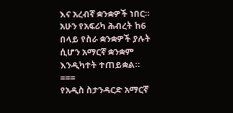እና አረብኛ ቋንቋዎች ነበር።
አሁን የአፍሪካ ሕብረት ከ6 በላይ የስራ ቋንቋዎች ያሉት ሲሆን አማርኛ ቋንቋም እንዲካተት ተጠይቋል።
===
የአዲስ ስታንዳርድ አማርኛ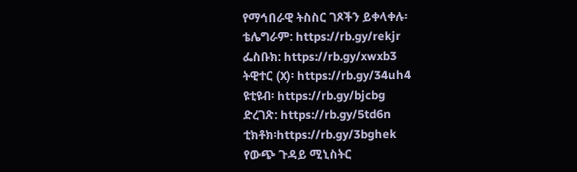የማኅበራዊ ትስስር ገጾችን ይቀላቀሉ፡
ቴሌግራም: https://rb.gy/rekjr
ፌስቡክ: https://rb.gy/xwxb3
ትዊተር (X)፡ https://rb.gy/34uh4
ዩቲዩብ፡ https://rb.gy/bjcbg
ድረገጽ: https://rb.gy/5td6n
ቲክቶክ፡https://rb.gy/3bghek
የውጭ ጉዳይ ሚኒስትር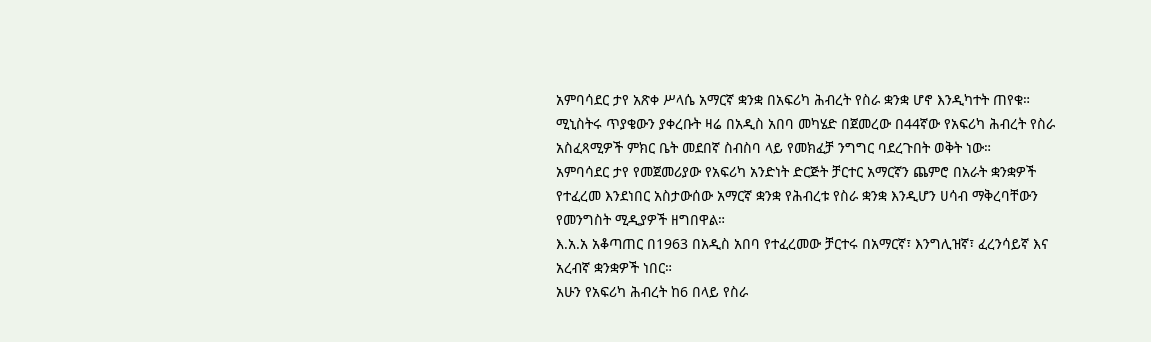አምባሳደር ታየ አጽቀ ሥላሴ አማርኛ ቋንቋ በአፍሪካ ሕብረት የስራ ቋንቋ ሆኖ እንዲካተት ጠየቁ።
ሚኒስትሩ ጥያቄውን ያቀረቡት ዛሬ በአዲስ አበባ መካሄድ በጀመረው በ44ኛው የአፍሪካ ሕብረት የስራ አስፈጻሚዎች ምክር ቤት መደበኛ ስብስባ ላይ የመክፈቻ ንግግር ባደረጉበት ወቅት ነው።
አምባሳደር ታየ የመጀመሪያው የአፍሪካ አንድነት ድርጅት ቻርተር አማርኛን ጨምሮ በአራት ቋንቋዎች የተፈረመ እንደነበር አስታውሰው አማርኛ ቋንቋ የሕብረቱ የስራ ቋንቋ እንዲሆን ሀሳብ ማቅረባቸውን የመንግስት ሚዲያዎች ዘግበዋል።
እ.አ.አ አቆጣጠር በ1963 በአዲስ አበባ የተፈረመው ቻርተሩ በአማርኛ፣ እንግሊዝኛ፣ ፈረንሳይኛ እና አረብኛ ቋንቋዎች ነበር።
አሁን የአፍሪካ ሕብረት ከ6 በላይ የስራ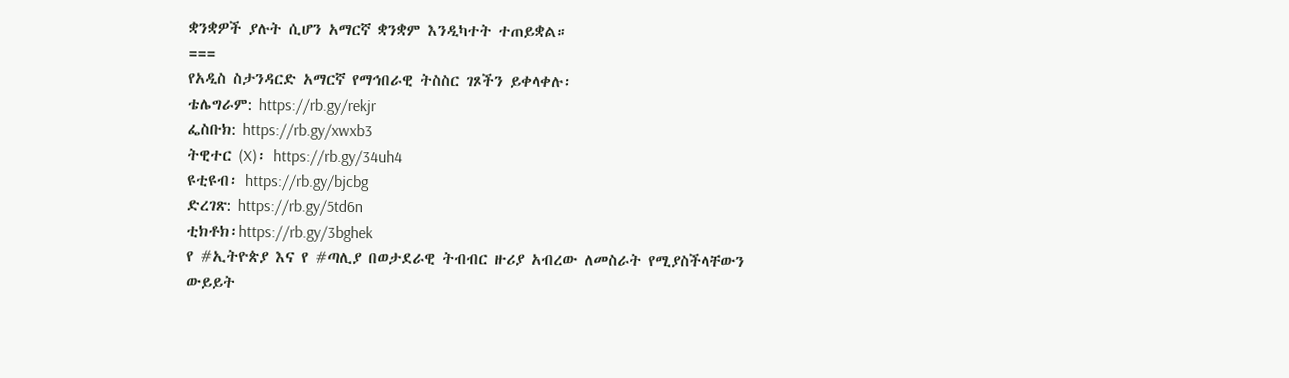ቋንቋዎች ያሉት ሲሆን አማርኛ ቋንቋም እንዲካተት ተጠይቋል።
===
የአዲስ ስታንዳርድ አማርኛ የማኅበራዊ ትስስር ገጾችን ይቀላቀሉ፡
ቴሌግራም: https://rb.gy/rekjr
ፌስቡክ: https://rb.gy/xwxb3
ትዊተር (X)፡ https://rb.gy/34uh4
ዩቲዩብ፡ https://rb.gy/bjcbg
ድረገጽ: https://rb.gy/5td6n
ቲክቶክ፡https://rb.gy/3bghek
የ #ኢትዮጵያ እና የ #ጣሊያ በወታደራዊ ትብብር ዙሪያ አብረው ለመስራት የሚያስችላቸውን ውይይት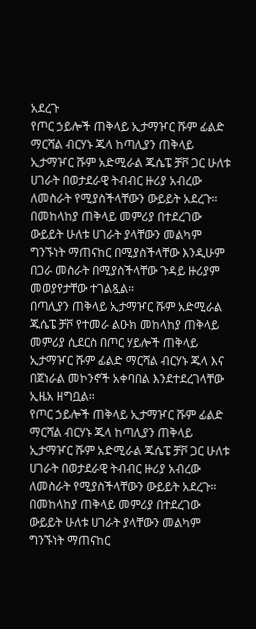አደረጉ
የጦር ኃይሎች ጠቅላይ ኢታማዦር ሹም ፊልድ ማርሻል ብርሃኑ ጁላ ከጣሊያን ጠቅላይ ኢታማዦር ሹም አድሚራል ጁሴፔ ቻቮ ጋር ሁለቱ ሀገራት በወታደራዊ ትብብር ዙሪያ አብረው ለመስራት የሚያስችላቸውን ውይይት አደረጉ።
በመከላከያ ጠቅላይ መምሪያ በተደረገው ውይይት ሁለቱ ሀገራት ያላቸውን መልካም ግንኙነት ማጠናከር በሚያስችላቸው እንዲሁም በጋራ መስራት በሚያስችላቸው ጉዳይ ዙሪያም መወያየታቸው ተገልጿል።
በጣሊያን ጠቅላይ ኢታማዦር ሹም አድሚራል ጁሴፔ ቻቮ የተመራ ልዑክ መከላከያ ጠቅላይ መምሪያ ሲደርስ በጦር ሃይሎች ጠቅላይ ኢታማዦር ሹም ፊልድ ማርሻል ብርሃኑ ጁላ እና በጀነራል መኮንኖች አቀባበል እንደተደረገላቸው ኢዜአ ዘግቧል።
የጦር ኃይሎች ጠቅላይ ኢታማዦር ሹም ፊልድ ማርሻል ብርሃኑ ጁላ ከጣሊያን ጠቅላይ ኢታማዦር ሹም አድሚራል ጁሴፔ ቻቮ ጋር ሁለቱ ሀገራት በወታደራዊ ትብብር ዙሪያ አብረው ለመስራት የሚያስችላቸውን ውይይት አደረጉ።
በመከላከያ ጠቅላይ መምሪያ በተደረገው ውይይት ሁለቱ ሀገራት ያላቸውን መልካም ግንኙነት ማጠናከር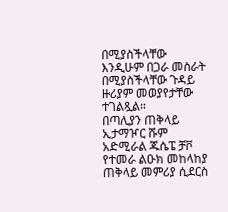በሚያስችላቸው እንዲሁም በጋራ መስራት በሚያስችላቸው ጉዳይ ዙሪያም መወያየታቸው ተገልጿል።
በጣሊያን ጠቅላይ ኢታማዦር ሹም አድሚራል ጁሴፔ ቻቮ የተመራ ልዑክ መከላከያ ጠቅላይ መምሪያ ሲደርስ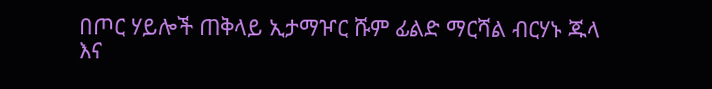በጦር ሃይሎች ጠቅላይ ኢታማዦር ሹም ፊልድ ማርሻል ብርሃኑ ጁላ እና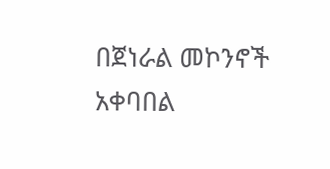በጀነራል መኮንኖች አቀባበል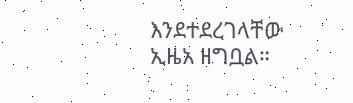እንደተደረገላቸው ኢዜአ ዘግቧል።